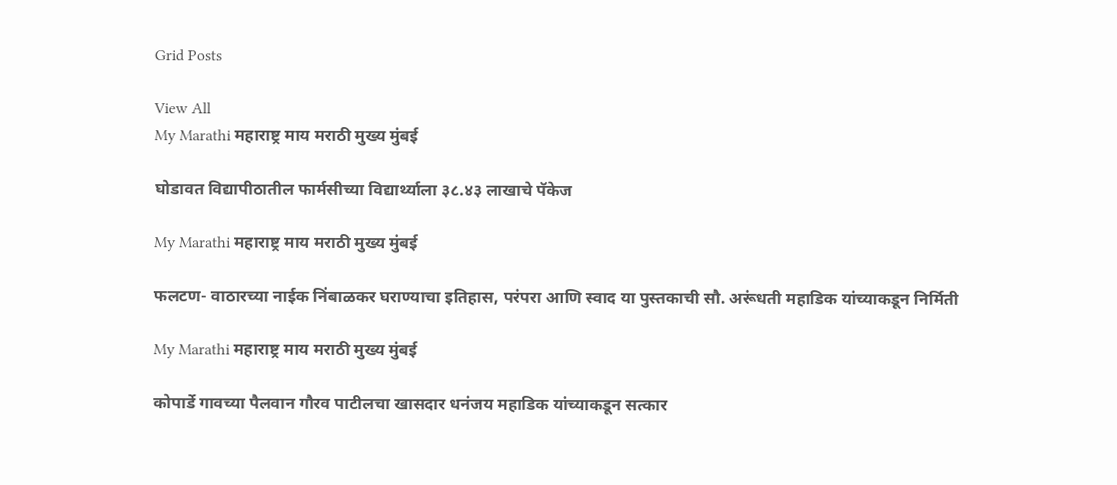Grid Posts

View All
My Marathi महाराष्ट्र माय मराठी मुख्य मुंबई

घोडावत विद्यापीठातील फार्मसीच्या विद्यार्थ्याला ३८.४३ लाखाचे पॅकेज

My Marathi महाराष्ट्र माय मराठी मुख्य मुंबई

फलटण- वाठारच्या नाईक निंबाळकर घराण्याचा इतिहास, परंपरा आणि स्वाद या पुस्तकाची सौ. अरूंधती महाडिक यांच्याकडून निर्मिती

My Marathi महाराष्ट्र माय मराठी मुख्य मुंबई

कोपार्डे गावच्या पैलवान गौरव पाटीलचा खासदार धनंजय महाडिक यांच्याकडून सत्कार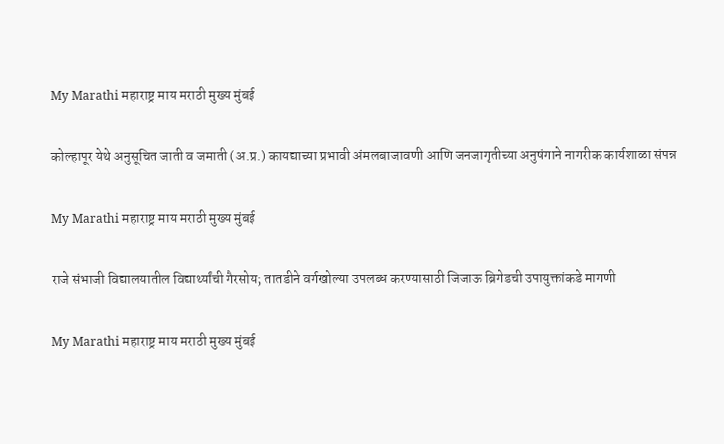My Marathi महाराष्ट्र माय मराठी मुख्य मुंबई

कोल्हापूर येथे अनुसूचित जाती व जमाती (अ.प्र.) कायद्याच्या प्रभावी अंमलबाजावणी आणि जनजागृतीच्या अनुषंगाने नागरीक कार्यशाळा संपन्न

My Marathi महाराष्ट्र माय मराठी मुख्य मुंबई

राजे संभाजी विद्यालयातील विद्यार्थ्यांची गैरसोय; तातडीने वर्गखोल्या उपलब्ध करण्यासाठी जिजाऊ ब्रिगेडची उपायुक्तांकडे मागणी

My Marathi महाराष्ट्र माय मराठी मुख्य मुंबई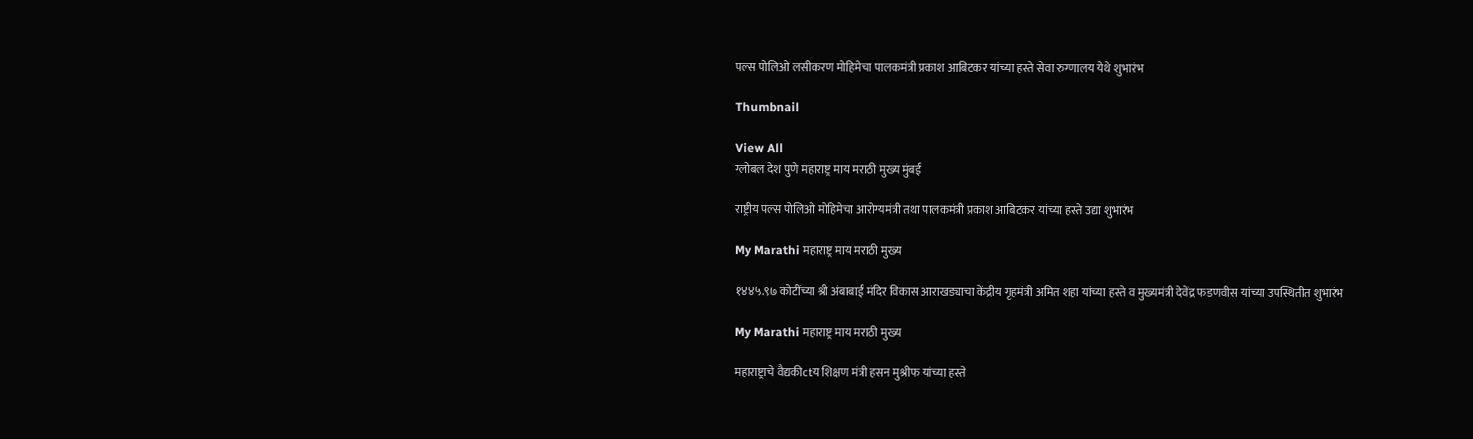पल्स पोलिओ लसीकरण मोहिमेचा पालकमंत्री प्रकाश आबिटकर यांच्या हस्ते सेवा रुग्णालय येथे शुभारंभ

Thumbnail

View All
ग्लोबल देश पुणे महाराष्ट्र माय मराठी मुख्य मुंबई

राष्ट्रीय पल्स पोलिओ मोहिमेचा आरोग्यमंत्री तथा पालकमंत्री प्रकाश आबिटकर यांच्या हस्ते उद्या शुभारंभ

My Marathi महाराष्ट्र माय मराठी मुख्य

१४४५.९७ कोटींच्या श्री अंबाबाई मंदिर विकास आराखड्याचा केंद्रीय गृहमंत्री अमित शहा यांच्या हस्ते व मुख्यमंत्री देवेंद्र फडणवीस यांच्या उपस्थितीत शुभारंभ

My Marathi महाराष्ट्र माय मराठी मुख्य

महाराष्ट्राचे वैद्यकीctय शिक्षण मंत्री हसन मुश्रीफ यांच्या हस्ते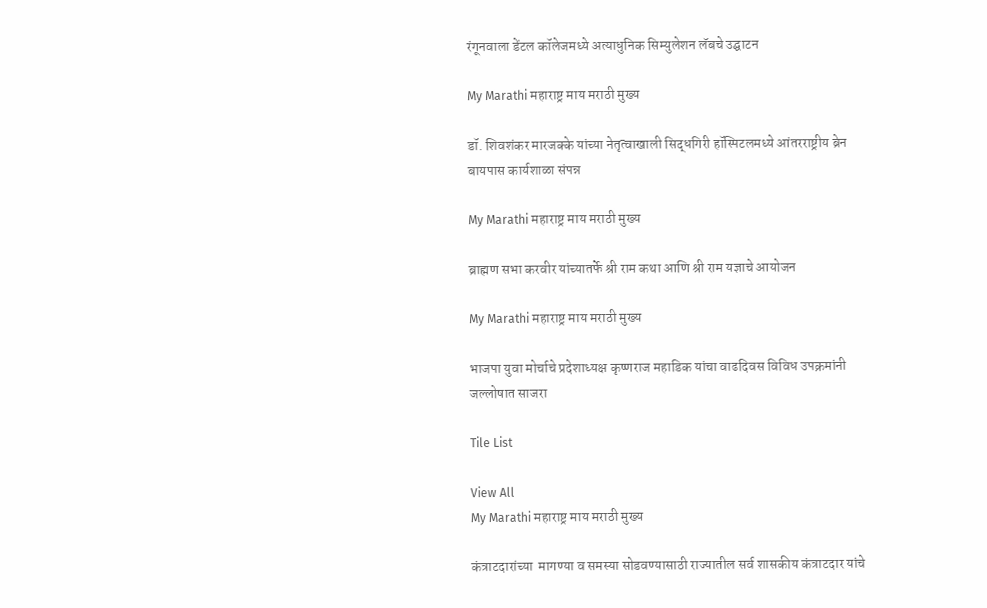रंगूनवाला डेंटल कॉलेजमध्ये अत्याधुनिक सिम्युलेशन लॅबचे उद्घाटन

My Marathi महाराष्ट्र माय मराठी मुख्य

डॉ. शिवशंकर मारजक्के यांच्या नेतृत्वाखाली सिद्धगिरी हॉस्पिटलमध्ये आंतरराष्ट्रीय ब्रेन बायपास कार्यशाळा संपन्न

My Marathi महाराष्ट्र माय मराठी मुख्य

ब्राह्मण सभा करवीर यांच्यातर्फे श्री राम कथा आणि श्री राम यज्ञाचे आयोजन

My Marathi महाराष्ट्र माय मराठी मुख्य

भाजपा युवा मोर्चाचे प्रदेशाध्यक्ष कृष्णराज महाडिक यांचा वाढदिवस विविध उपक्रमांनी जल्लोषात साजरा

Tile List

View All
My Marathi महाराष्ट्र माय मराठी मुख्य

कंत्राटदारांच्या  मागण्या व समस्या सोडवण्यासाठी राज्यातील सर्व शासकीय कंत्राटदार यांचे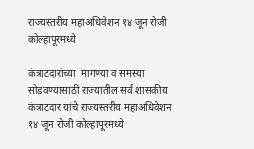राज्यस्तरीय महाअधिवेशन १४ जून रोजी कोल्हापूरमध्ये

कंत्राटदारांच्या  मागण्या व समस्या सोडवण्यासाठी राज्यातील सर्व शासकीय कंत्राटदार यांचे राज्यस्तरीय महाअधिवेशन १४ जून रोजी कोल्हापूरमध्ये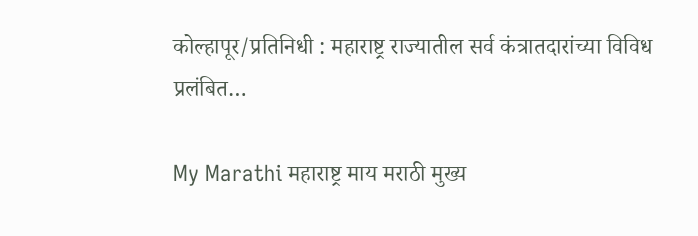कोल्हापूर/प्रतिनिधी : महाराष्ट्र राज्यातील सर्व कंत्रातदारांच्या विविध प्रलंबित…

My Marathi महाराष्ट्र माय मराठी मुख्य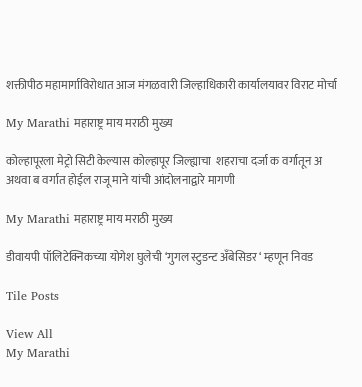शक्तीपीठ महामार्गाविरोधात आज मंगळवारी जिल्हाधिकारी कार्यालयावर विराट मोर्चा

My Marathi महाराष्ट्र माय मराठी मुख्य

कोल्हापूरला मेट्रो सिटी केल्यास कोल्हापूर जिल्ह्याचा  शहराचा दर्जा क वर्गातून अ अथवा ब वर्गात होईल राजू माने यांची आंदोलनाद्वारे मागणी

My Marathi महाराष्ट्र माय मराठी मुख्य

डीवायपी पॉलिटेक्निकच्या योगेश घुलेची ‘गुगल स्टुडन्ट अँबेसिडर ‘ म्हणून निवड

Tile Posts

View All
My Marathi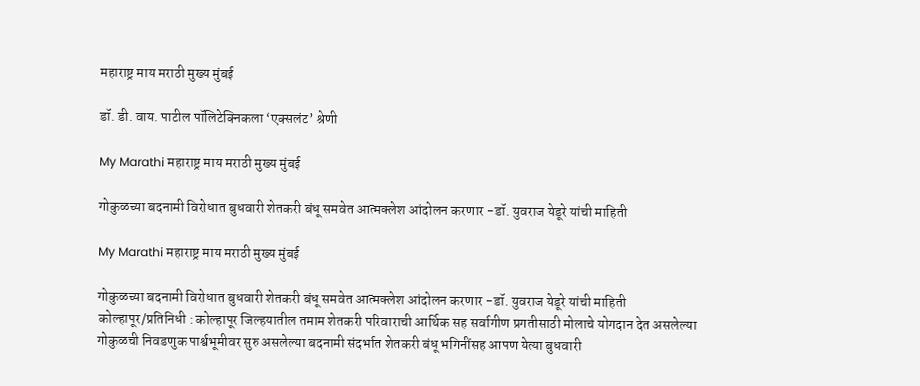महाराष्ट्र माय मराठी मुख्य मुंबई

डॉ. डी. वाय. पाटील पॉलिटेक्निकला ‘एक्सलंट’ श्रेणी

My Marathi महाराष्ट्र माय मराठी मुख्य मुंबई

गोकुळच्या बदनामी विरोधात बुधवारी शेतकरी बंधू समवेत आत्मक्लेश आंदोलन करणार -डॉ. युवराज येडूरे यांची माहिती

My Marathi महाराष्ट्र माय मराठी मुख्य मुंबई

गोकुळच्या बदनामी विरोधात बुधवारी शेतकरी बंधू समवेत आत्मक्लेश आंदोलन करणार -डॉ. युवराज येडूरे यांची माहिती कोल्हापूर/प्रतिनिधी : कोल्हापूर जिल्हयातील तमाम शेतकरी परिवाराची आर्थिक सह सर्वागीण प्रगतीसाठी मोलाचे योगदान देत असलेल्या गोकुळची निवडणुक पार्श्वभूमीवर सुरु असलेल्या बदनामी संदर्भात शेतकरी बंधू भगिनींसह आपण येत्या बुधवारी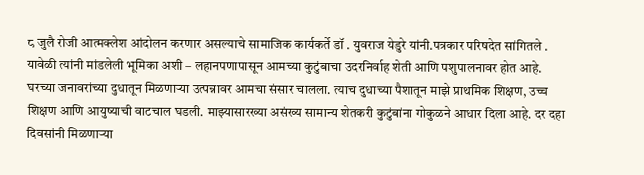८ जुलै रोजी आत्मक्लेश आंदोलन करणार असल्याचे सामाजिक कार्यकर्ते डॉ . युवराज येडुरे यांनी.पत्रकार परिषदेत सांगितले . यावेळी त्यांनी मांडलेली भूमिका अशी – लहानपणापासून आमच्या कुटुंबाचा उदरनिर्वाह शेती आणि पशुपालनावर होत आहे. घरच्या जनावरांच्या दुधातून मिळणाऱ्या उत्पन्नावर आमचा संसार चालला. त्याच दुधाच्या पैशातून माझे प्राथमिक शिक्षण, उच्च शिक्षण आणि आयुष्याची वाटचाल घडली. माझ्यासारख्या असंख्य सामान्य शेतकरी कुटुंबांना गोकुळने आधार दिला आहे. दर दहा दिवसांनी मिळणाऱ्या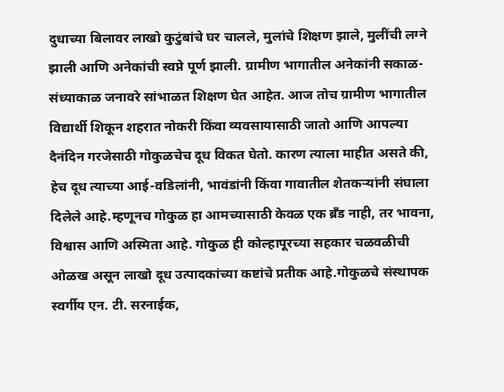दुधाच्या बिलावर लाखो कुटुंबांचे घर चालले, मुलांचे शिक्षण झाले, मुलींची लग्ने झाली आणि अनेकांची स्वप्ने पूर्ण झाली. ग्रामीण भागातील अनेकांनी सकाळ-संध्याकाळ जनावरे सांभाळत शिक्षण घेत आहेत. आज तोच ग्रामीण भागातील विद्यार्थी शिकून शहरात नोकरी किंवा व्यवसायासाठी जातो आणि आपल्या दैनंदिन गरजेसाठी गोकुळचेच दूध विकत घेतो. कारण त्याला माहीत असते की, हेच दूध त्याच्या आई-वडिलांनी, भावंडांनी किंवा गावातील शेतकऱ्यांनी संघाला दिलेले आहे.म्हणूनच गोकुळ हा आमच्यासाठी केवळ एक ब्रँड नाही, तर भावना, विश्वास आणि अस्मिता आहे. गोकुळ ही कोल्हापूरच्या सहकार चळवळीची ओळख असून लाखो दूध उत्पादकांच्या कष्टांचे प्रतीक आहे.गोकुळचे संस्थापक स्वर्गीय एन. टी. सरनाईक,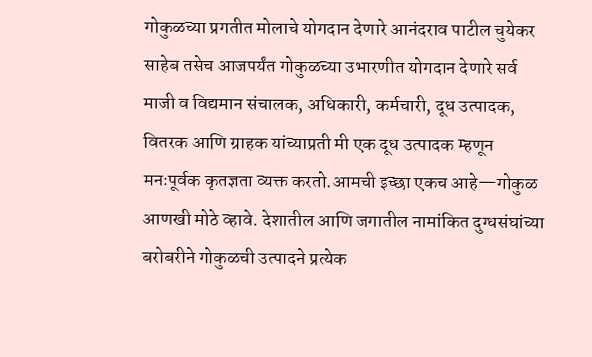गोकुळच्या प्रगतीत मोलाचे योगदान देणारे आनंदराव पाटील चुयेकर साहेब तसेच आजपर्यंत गोकुळच्या उभारणीत योगदान देणारे सर्व माजी व विद्यमान संचालक, अधिकारी, कर्मचारी, दूध उत्पादक, वितरक आणि ग्राहक यांच्याप्रती मी एक दूध उत्पादक म्हणून मनःपूर्वक कृतज्ञता व्यक्त करतो.आमची इच्छा एकच आहे—गोकुळ आणखी मोठे व्हावे. देशातील आणि जगातील नामांकित दुग्धसंघांच्या बरोबरीने गोकुळची उत्पादने प्रत्येक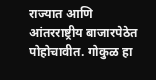राज्यात आणि आंतरराष्ट्रीय बाजारपेठेत पोहोचावीत. गोकुळ हा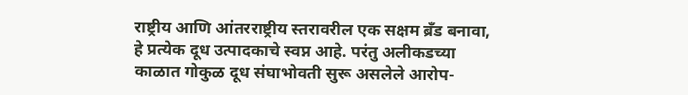राष्ट्रीय आणि आंतरराष्ट्रीय स्तरावरील एक सक्षम ब्रँड बनावा, हे प्रत्येक दूध उत्पादकाचे स्वप्न आहे. परंतु अलीकडच्या काळात गोकुळ दूध संघाभोवती सुरू असलेले आरोप-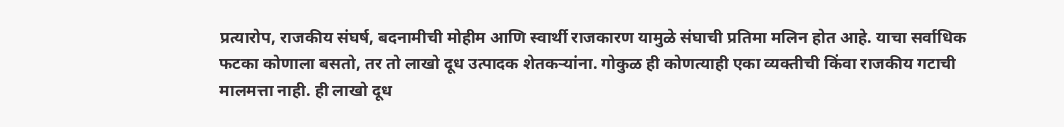प्रत्यारोप, राजकीय संघर्ष, बदनामीची मोहीम आणि स्वार्थी राजकारण यामुळे संघाची प्रतिमा मलिन होत आहे. याचा सर्वाधिक फटका कोणाला बसतो, तर तो लाखो दूध उत्पादक शेतकऱ्यांना. गोकुळ ही कोणत्याही एका व्यक्तीची किंवा राजकीय गटाची मालमत्ता नाही. ही लाखो दूध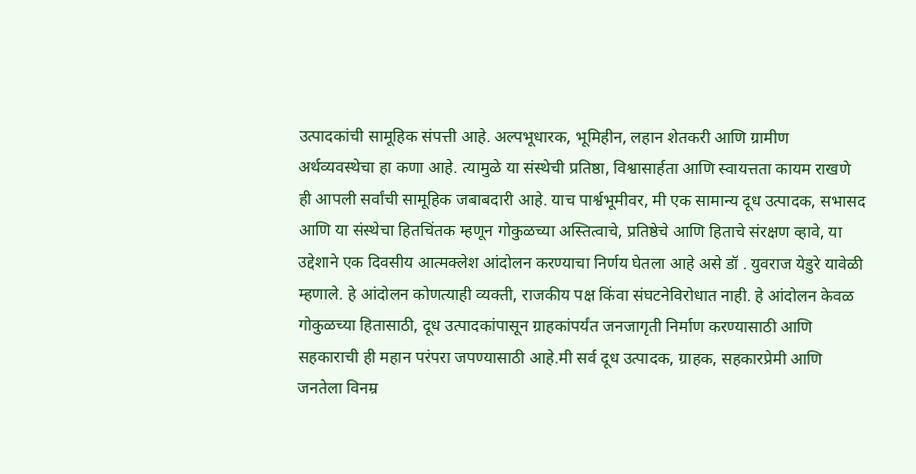उत्पादकांची सामूहिक संपत्ती आहे. अल्पभूधारक, भूमिहीन, लहान शेतकरी आणि ग्रामीण अर्थव्यवस्थेचा हा कणा आहे. त्यामुळे या संस्थेची प्रतिष्ठा, विश्वासार्हता आणि स्वायत्तता कायम राखणे ही आपली सर्वांची सामूहिक जबाबदारी आहे. याच पार्श्वभूमीवर, मी एक सामान्य दूध उत्पादक, सभासद आणि या संस्थेचा हितचिंतक म्हणून गोकुळच्या अस्तित्वाचे, प्रतिष्ठेचे आणि हिताचे संरक्षण व्हावे, या उद्देशाने एक दिवसीय आत्मक्लेश आंदोलन करण्याचा निर्णय घेतला आहे असे डॉ . युवराज येडुरे यावेळी म्हणाले. हे आंदोलन कोणत्याही व्यक्ती, राजकीय पक्ष किंवा संघटनेविरोधात नाही. हे आंदोलन केवळ गोकुळच्या हितासाठी, दूध उत्पादकांपासून ग्राहकांपर्यंत जनजागृती निर्माण करण्यासाठी आणि सहकाराची ही महान परंपरा जपण्यासाठी आहे.मी सर्व दूध उत्पादक, ग्राहक, सहकारप्रेमी आणि जनतेला विनम्र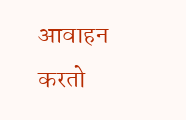आवाहन करतो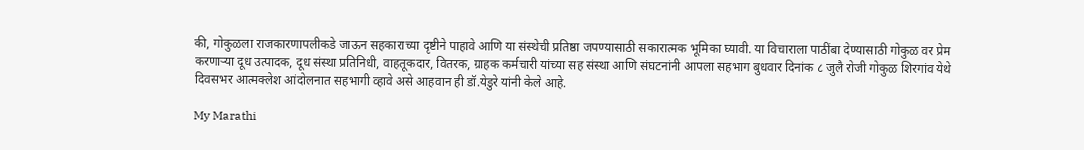की, गोकुळला राजकारणापलीकडे जाऊन सहकाराच्या दृष्टीने पाहावे आणि या संस्थेची प्रतिष्ठा जपण्यासाठी सकारात्मक भूमिका घ्यावी. या विचाराला पाठींबा देण्यासाठी गोकुळ वर प्रेम करणाऱ्या दूध उत्पादक, दूध संस्था प्रतिनिधी, वाहतूकदार, वितरक, ग्राहक कर्मचारी यांच्या सह संस्था आणि संघटनांनी आपला सहभाग बुधवार दिनांक ८ जुलै रोजी गोकुळ शिरगांव येथे दिवसभर आत्मक्लेश आंदोलनात सहभागी व्हावे असे आहवान ही डॉ.येडुरे यांनी केले आहे.

My Marathi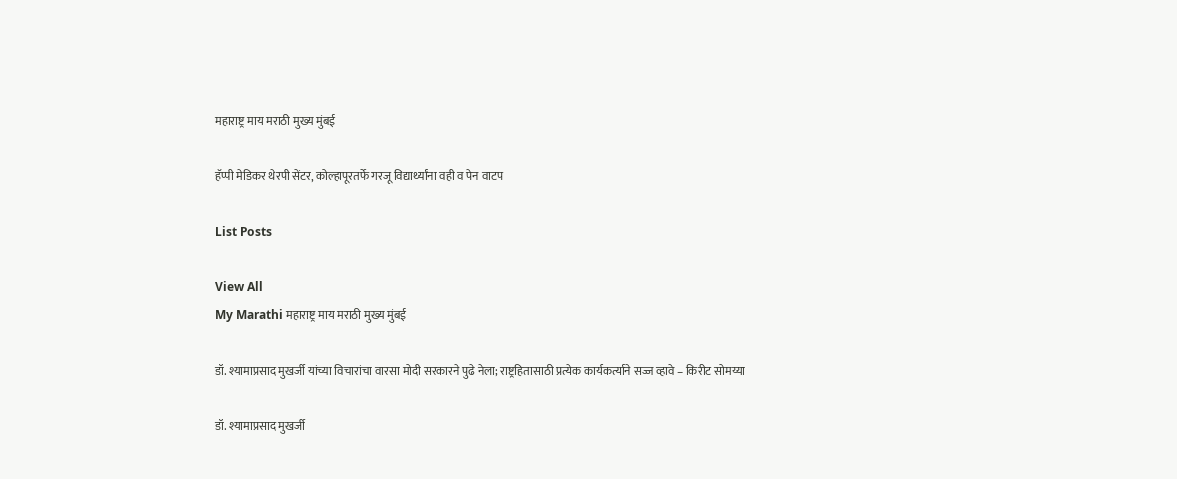महाराष्ट्र माय मराठी मुख्य मुंबई

हॅप्पी मेडिकर थेरपी सेंटर, कोल्हापूरतर्फे गरजू विद्यार्थ्यांना वही व पेन वाटप

List Posts

View All
My Marathi महाराष्ट्र माय मराठी मुख्य मुंबई

डॉ. श्यामाप्रसाद मुखर्जी यांच्या विचारांचा वारसा मोदी सरकारने पुढे नेला; राष्ट्रहितासाठी प्रत्येक कार्यकर्त्याने सज्ज व्हावे – किरीट सोमय्या

डॉ. श्यामाप्रसाद मुखर्जी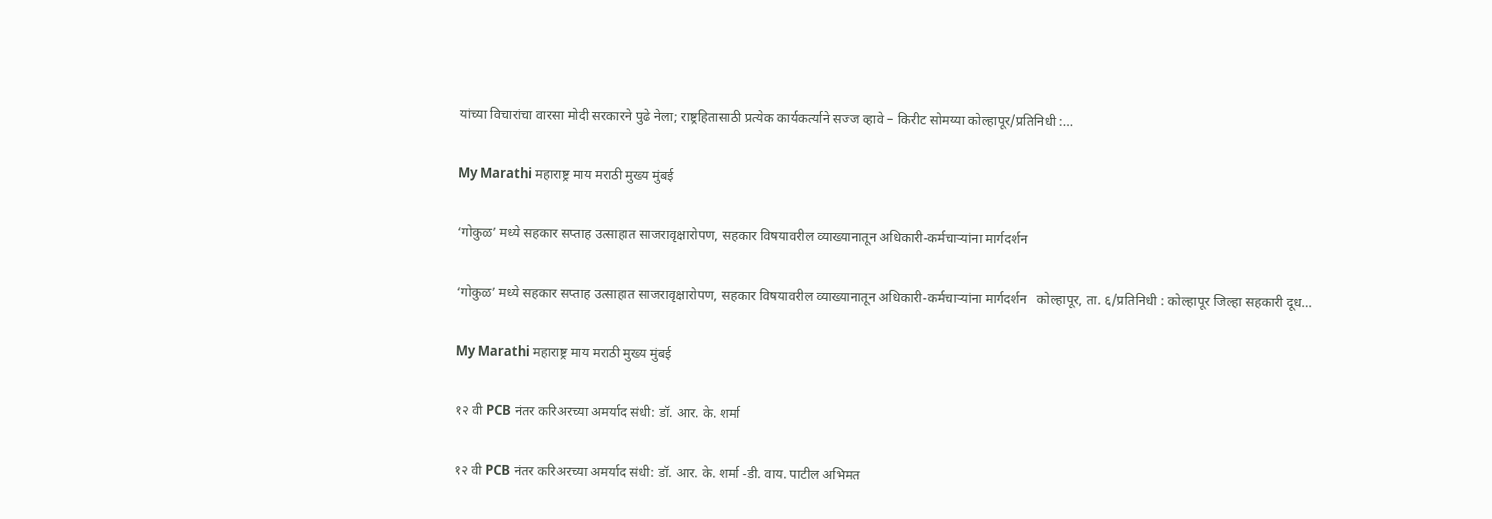यांच्या विचारांचा वारसा मोदी सरकारने पुढे नेला; राष्ट्रहितासाठी प्रत्येक कार्यकर्त्याने सज्ज व्हावे – किरीट सोमय्या कोल्हापूर/प्रतिनिधी :…

My Marathi महाराष्ट्र माय मराठी मुख्य मुंबई

‘गोकुळ’ मध्ये सहकार सप्ताह उत्साहात साजरावृक्षारोपण, सहकार विषयावरील व्याख्यानातून अधिकारी-कर्मचाऱ्यांना मार्गदर्शन

‘गोकुळ’ मध्ये सहकार सप्ताह उत्साहात साजरावृक्षारोपण, सहकार विषयावरील व्याख्यानातून अधिकारी-कर्मचाऱ्यांना मार्गदर्शन   कोल्हापूर, ता. ६/प्रतिनिधी : कोल्हापूर जिल्हा सहकारी दूध…

My Marathi महाराष्ट्र माय मराठी मुख्य मुंबई

१२ वी PCB नंतर करिअरच्या अमर्याद संधी: डॉ. आर. के. शर्मा

१२ वी PCB नंतर करिअरच्या अमर्याद संधी: डॉ. आर. के. शर्मा -डी. वाय. पाटील अभिमत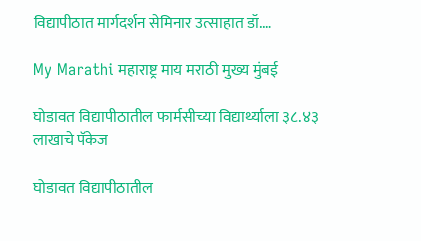विद्यापीठात मार्गदर्शन सेमिनार उत्साहात डॉ.…

My Marathi महाराष्ट्र माय मराठी मुख्य मुंबई

घोडावत विद्यापीठातील फार्मसीच्या विद्यार्थ्याला ३८.४३ लाखाचे पॅकेज

घोडावत विद्यापीठातील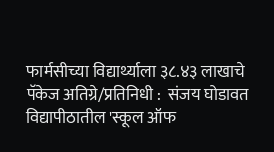फार्मसीच्या विद्यार्थ्याला ३८.४३ लाखाचे पॅकेज अतिग्रे/प्रतिनिधी :  संजय घोडावत विद्यापीठातील 'स्कूल ऑफ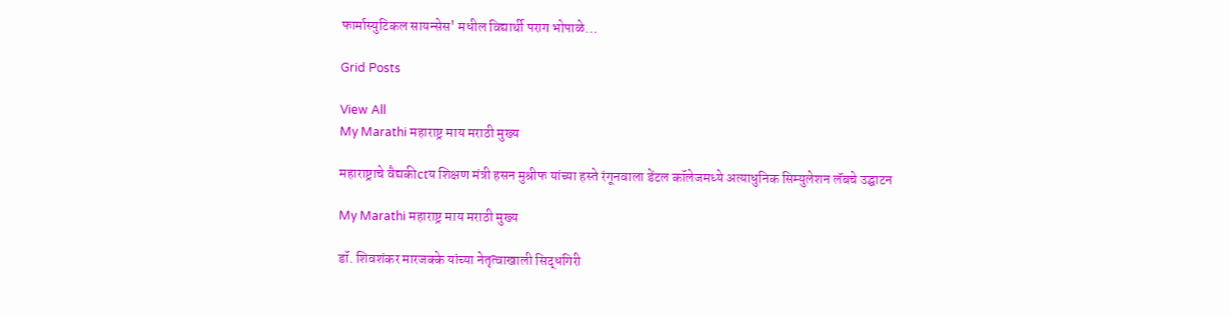फार्मास्युटिकल सायन्सेस' मधील विद्यार्थी पराग भोपाळे…

Grid Posts

View All
My Marathi महाराष्ट्र माय मराठी मुख्य

महाराष्ट्राचे वैद्यकीctय शिक्षण मंत्री हसन मुश्रीफ यांच्या हस्ते रंगूनवाला डेंटल कॉलेजमध्ये अत्याधुनिक सिम्युलेशन लॅबचे उद्घाटन

My Marathi महाराष्ट्र माय मराठी मुख्य

डॉ. शिवशंकर मारजक्के यांच्या नेतृत्वाखाली सिद्धगिरी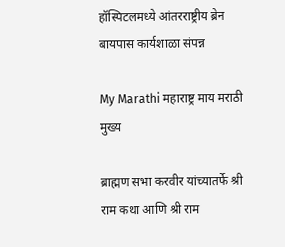हॉस्पिटलमध्ये आंतरराष्ट्रीय ब्रेन बायपास कार्यशाळा संपन्न

My Marathi महाराष्ट्र माय मराठी मुख्य

ब्राह्मण सभा करवीर यांच्यातर्फे श्री राम कथा आणि श्री राम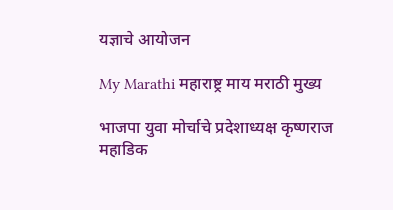यज्ञाचे आयोजन

My Marathi महाराष्ट्र माय मराठी मुख्य

भाजपा युवा मोर्चाचे प्रदेशाध्यक्ष कृष्णराज महाडिक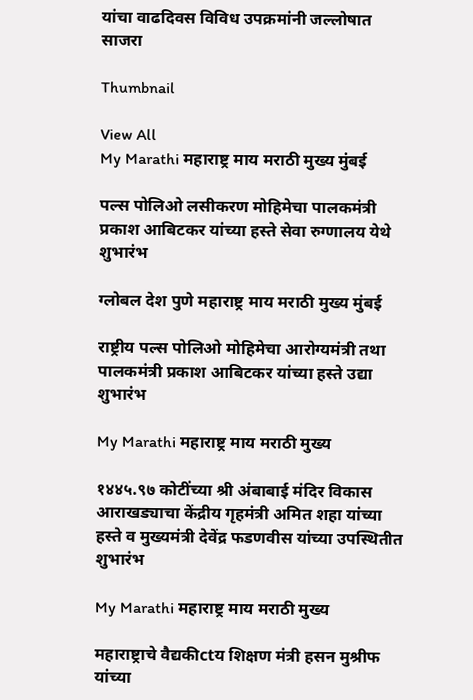यांचा वाढदिवस विविध उपक्रमांनी जल्लोषात साजरा

Thumbnail

View All
My Marathi महाराष्ट्र माय मराठी मुख्य मुंबई

पल्स पोलिओ लसीकरण मोहिमेचा पालकमंत्री प्रकाश आबिटकर यांच्या हस्ते सेवा रुग्णालय येथे शुभारंभ

ग्लोबल देश पुणे महाराष्ट्र माय मराठी मुख्य मुंबई

राष्ट्रीय पल्स पोलिओ मोहिमेचा आरोग्यमंत्री तथा पालकमंत्री प्रकाश आबिटकर यांच्या हस्ते उद्या शुभारंभ

My Marathi महाराष्ट्र माय मराठी मुख्य

१४४५.९७ कोटींच्या श्री अंबाबाई मंदिर विकास आराखड्याचा केंद्रीय गृहमंत्री अमित शहा यांच्या हस्ते व मुख्यमंत्री देवेंद्र फडणवीस यांच्या उपस्थितीत शुभारंभ

My Marathi महाराष्ट्र माय मराठी मुख्य

महाराष्ट्राचे वैद्यकीctय शिक्षण मंत्री हसन मुश्रीफ यांच्या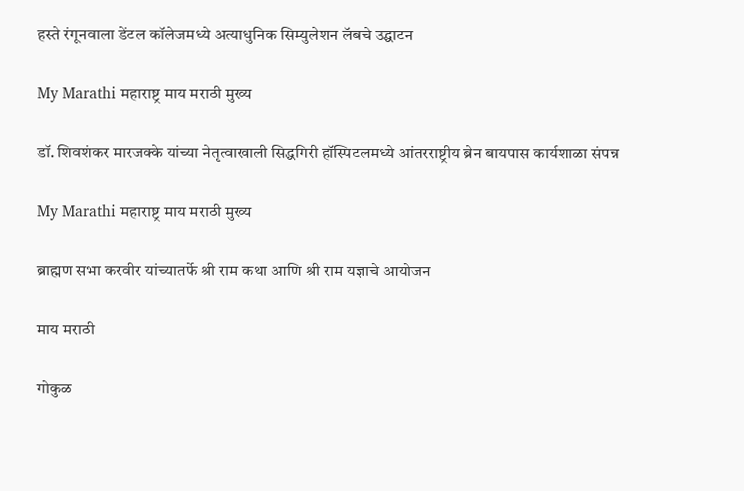हस्ते रंगूनवाला डेंटल कॉलेजमध्ये अत्याधुनिक सिम्युलेशन लॅबचे उद्घाटन

My Marathi महाराष्ट्र माय मराठी मुख्य

डॉ. शिवशंकर मारजक्के यांच्या नेतृत्वाखाली सिद्धगिरी हॉस्पिटलमध्ये आंतरराष्ट्रीय ब्रेन बायपास कार्यशाळा संपन्न

My Marathi महाराष्ट्र माय मराठी मुख्य

ब्राह्मण सभा करवीर यांच्यातर्फे श्री राम कथा आणि श्री राम यज्ञाचे आयोजन

माय मराठी

गोकुळ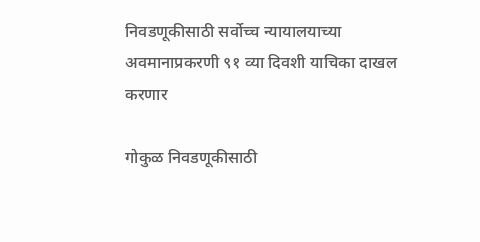निवडणूकीसाठी सर्वोच्च न्यायालयाच्या अवमानाप्रकरणी ९१ व्या दिवशी याचिका दाखल करणार

गोकुळ निवडणूकीसाठी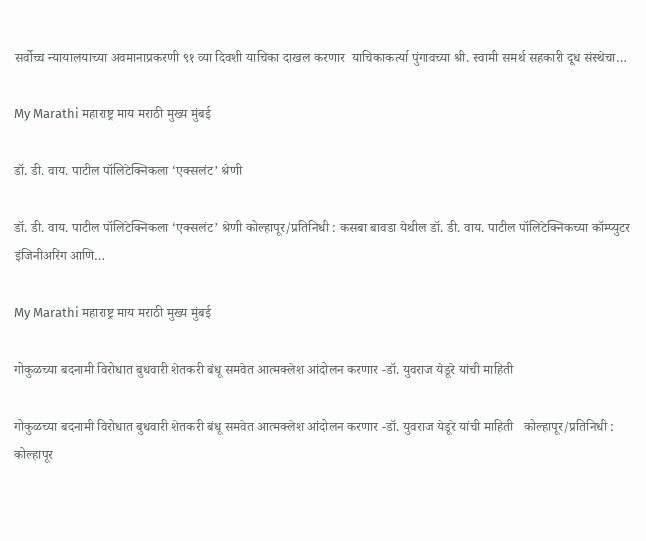सर्वोच्च न्यायालयाच्या अवमानाप्रकरणी ९१ व्या दिवशी याचिका दाखल करणार  याचिकाकर्त्या पुंगावच्या श्री. स्वामी समर्थ सहकारी दूध संस्थेचा…

My Marathi महाराष्ट्र माय मराठी मुख्य मुंबई

डॉ. डी. वाय. पाटील पॉलिटेक्निकला ‘एक्सलंट’ श्रेणी

डॉ. डी. वाय. पाटील पॉलिटेक्निकला ‘एक्सलंट’ श्रेणी कोल्हापूर/प्रतिनिधी : कसबा बावडा येथील डॉ. डी. वाय. पाटील पॉलिटेक्निकच्या कॉम्प्युटर इंजिनीअरिंग आणि…

My Marathi महाराष्ट्र माय मराठी मुख्य मुंबई

गोकुळच्या बदनामी विरोधात बुधवारी शेतकरी बंधू समवेत आत्मक्लेश आंदोलन करणार -डॉ. युवराज येडूरे यांची माहिती

गोकुळच्या बदनामी विरोधात बुधवारी शेतकरी बंधू समवेत आत्मक्लेश आंदोलन करणार -डॉ. युवराज येडूरे यांची माहिती   कोल्हापूर/प्रतिनिधी : कोल्हापूर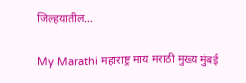जिल्हयातील…

My Marathi महाराष्ट्र माय मराठी मुख्य मुंबई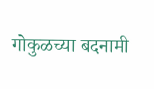गोकुळच्या बदनामी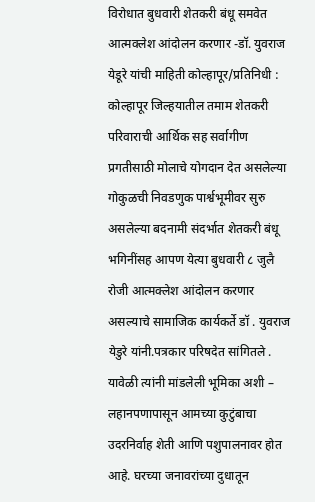विरोधात बुधवारी शेतकरी बंधू समवेत आत्मक्लेश आंदोलन करणार -डॉ. युवराज येडूरे यांची माहिती कोल्हापूर/प्रतिनिधी : कोल्हापूर जिल्हयातील तमाम शेतकरी परिवाराची आर्थिक सह सर्वागीण प्रगतीसाठी मोलाचे योगदान देत असलेल्या गोकुळची निवडणुक पार्श्वभूमीवर सुरु असलेल्या बदनामी संदर्भात शेतकरी बंधू भगिनींसह आपण येत्या बुधवारी ८ जुलै रोजी आत्मक्लेश आंदोलन करणार असल्याचे सामाजिक कार्यकर्ते डॉ . युवराज येडुरे यांनी.पत्रकार परिषदेत सांगितले . यावेळी त्यांनी मांडलेली भूमिका अशी – लहानपणापासून आमच्या कुटुंबाचा उदरनिर्वाह शेती आणि पशुपालनावर होत आहे. घरच्या जनावरांच्या दुधातून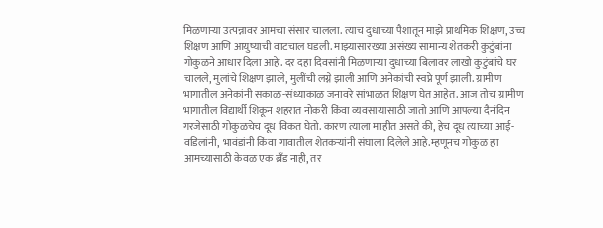मिळणाऱ्या उत्पन्नावर आमचा संसार चालला. त्याच दुधाच्या पैशातून माझे प्राथमिक शिक्षण, उच्च शिक्षण आणि आयुष्याची वाटचाल घडली. माझ्यासारख्या असंख्य सामान्य शेतकरी कुटुंबांना गोकुळने आधार दिला आहे. दर दहा दिवसांनी मिळणाऱ्या दुधाच्या बिलावर लाखो कुटुंबांचे घर चालले, मुलांचे शिक्षण झाले, मुलींची लग्ने झाली आणि अनेकांची स्वप्ने पूर्ण झाली. ग्रामीण भागातील अनेकांनी सकाळ-संध्याकाळ जनावरे सांभाळत शिक्षण घेत आहेत. आज तोच ग्रामीण भागातील विद्यार्थी शिकून शहरात नोकरी किंवा व्यवसायासाठी जातो आणि आपल्या दैनंदिन गरजेसाठी गोकुळचेच दूध विकत घेतो. कारण त्याला माहीत असते की, हेच दूध त्याच्या आई-वडिलांनी, भावंडांनी किंवा गावातील शेतकऱ्यांनी संघाला दिलेले आहे.म्हणूनच गोकुळ हा आमच्यासाठी केवळ एक ब्रँड नाही, तर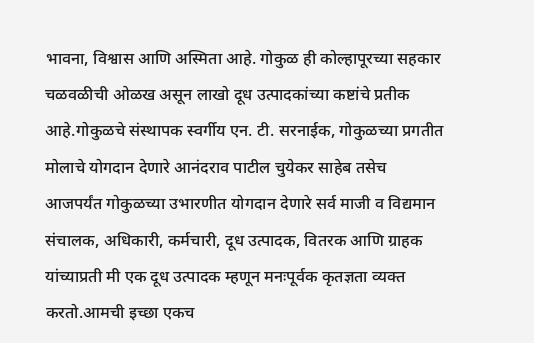भावना, विश्वास आणि अस्मिता आहे. गोकुळ ही कोल्हापूरच्या सहकार चळवळीची ओळख असून लाखो दूध उत्पादकांच्या कष्टांचे प्रतीक आहे.गोकुळचे संस्थापक स्वर्गीय एन. टी. सरनाईक, गोकुळच्या प्रगतीत मोलाचे योगदान देणारे आनंदराव पाटील चुयेकर साहेब तसेच आजपर्यंत गोकुळच्या उभारणीत योगदान देणारे सर्व माजी व विद्यमान संचालक, अधिकारी, कर्मचारी, दूध उत्पादक, वितरक आणि ग्राहक यांच्याप्रती मी एक दूध उत्पादक म्हणून मनःपूर्वक कृतज्ञता व्यक्त करतो.आमची इच्छा एकच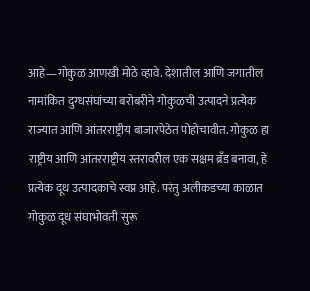आहे—गोकुळ आणखी मोठे व्हावे. देशातील आणि जगातील नामांकित दुग्धसंघांच्या बरोबरीने गोकुळची उत्पादने प्रत्येक राज्यात आणि आंतरराष्ट्रीय बाजारपेठेत पोहोचावीत. गोकुळ हा राष्ट्रीय आणि आंतरराष्ट्रीय स्तरावरील एक सक्षम ब्रँड बनावा, हे प्रत्येक दूध उत्पादकाचे स्वप्न आहे. परंतु अलीकडच्या काळात गोकुळ दूध संघाभोवती सुरू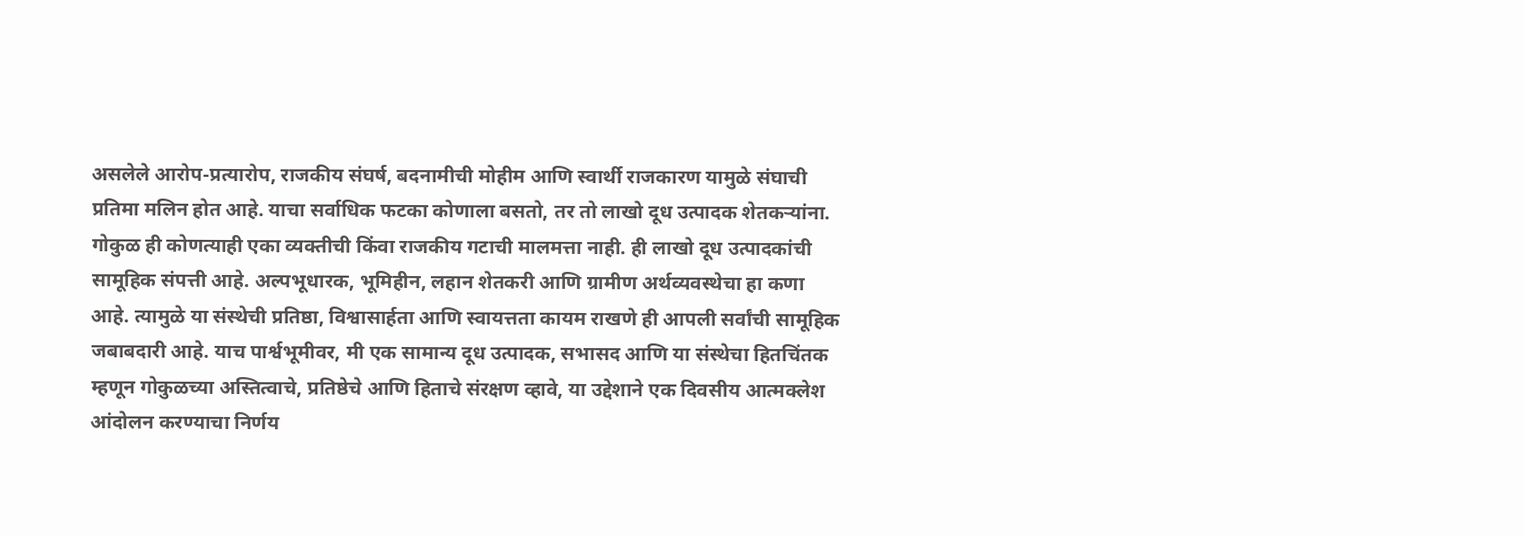असलेले आरोप-प्रत्यारोप, राजकीय संघर्ष, बदनामीची मोहीम आणि स्वार्थी राजकारण यामुळे संघाची प्रतिमा मलिन होत आहे. याचा सर्वाधिक फटका कोणाला बसतो, तर तो लाखो दूध उत्पादक शेतकऱ्यांना. गोकुळ ही कोणत्याही एका व्यक्तीची किंवा राजकीय गटाची मालमत्ता नाही. ही लाखो दूध उत्पादकांची सामूहिक संपत्ती आहे. अल्पभूधारक, भूमिहीन, लहान शेतकरी आणि ग्रामीण अर्थव्यवस्थेचा हा कणा आहे. त्यामुळे या संस्थेची प्रतिष्ठा, विश्वासार्हता आणि स्वायत्तता कायम राखणे ही आपली सर्वांची सामूहिक जबाबदारी आहे. याच पार्श्वभूमीवर, मी एक सामान्य दूध उत्पादक, सभासद आणि या संस्थेचा हितचिंतक म्हणून गोकुळच्या अस्तित्वाचे, प्रतिष्ठेचे आणि हिताचे संरक्षण व्हावे, या उद्देशाने एक दिवसीय आत्मक्लेश आंदोलन करण्याचा निर्णय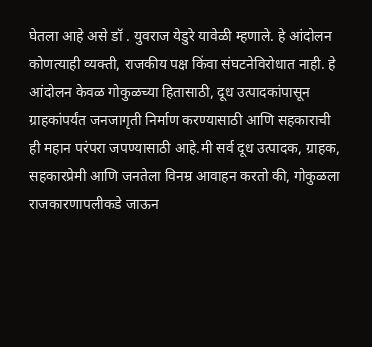घेतला आहे असे डॉ . युवराज येडुरे यावेळी म्हणाले. हे आंदोलन कोणत्याही व्यक्ती, राजकीय पक्ष किंवा संघटनेविरोधात नाही. हे आंदोलन केवळ गोकुळच्या हितासाठी, दूध उत्पादकांपासून ग्राहकांपर्यंत जनजागृती निर्माण करण्यासाठी आणि सहकाराची ही महान परंपरा जपण्यासाठी आहे.मी सर्व दूध उत्पादक, ग्राहक, सहकारप्रेमी आणि जनतेला विनम्र आवाहन करतो की, गोकुळला राजकारणापलीकडे जाऊन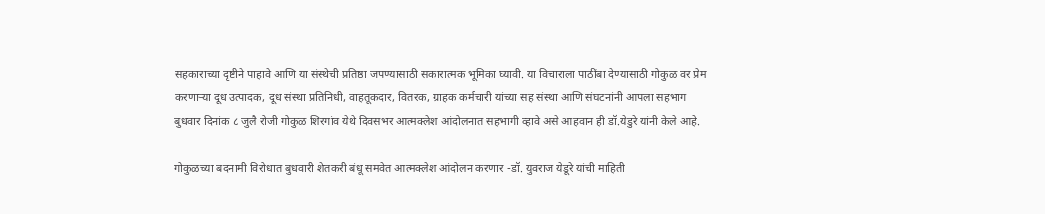सहकाराच्या दृष्टीने पाहावे आणि या संस्थेची प्रतिष्ठा जपण्यासाठी सकारात्मक भूमिका घ्यावी. या विचाराला पाठींबा देण्यासाठी गोकुळ वर प्रेम करणाऱ्या दूध उत्पादक, दूध संस्था प्रतिनिधी, वाहतूकदार, वितरक, ग्राहक कर्मचारी यांच्या सह संस्था आणि संघटनांनी आपला सहभाग बुधवार दिनांक ८ जुलै रोजी गोकुळ शिरगांव येथे दिवसभर आत्मक्लेश आंदोलनात सहभागी व्हावे असे आहवान ही डॉ.येडुरे यांनी केले आहे.

गोकुळच्या बदनामी विरोधात बुधवारी शेतकरी बंधू समवेत आत्मक्लेश आंदोलन करणार -डॉ. युवराज येडूरे यांची माहिती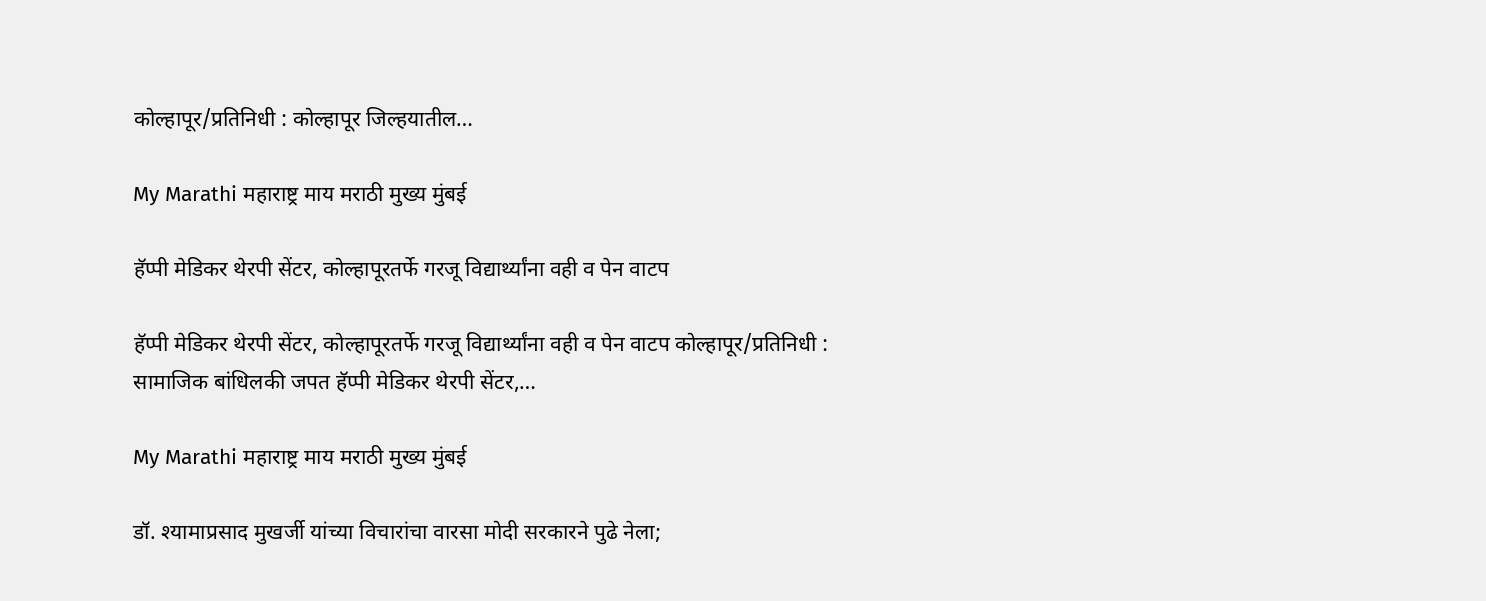कोल्हापूर/प्रतिनिधी : कोल्हापूर जिल्हयातील…

My Marathi महाराष्ट्र माय मराठी मुख्य मुंबई

हॅप्पी मेडिकर थेरपी सेंटर, कोल्हापूरतर्फे गरजू विद्यार्थ्यांना वही व पेन वाटप

हॅप्पी मेडिकर थेरपी सेंटर, कोल्हापूरतर्फे गरजू विद्यार्थ्यांना वही व पेन वाटप कोल्हापूर/प्रतिनिधी : सामाजिक बांधिलकी जपत हॅप्पी मेडिकर थेरपी सेंटर,…

My Marathi महाराष्ट्र माय मराठी मुख्य मुंबई

डॉ. श्यामाप्रसाद मुखर्जी यांच्या विचारांचा वारसा मोदी सरकारने पुढे नेला;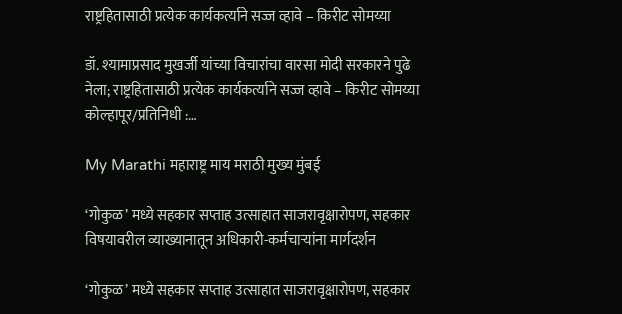राष्ट्रहितासाठी प्रत्येक कार्यकर्त्याने सज्ज व्हावे – किरीट सोमय्या

डॉ. श्यामाप्रसाद मुखर्जी यांच्या विचारांचा वारसा मोदी सरकारने पुढे नेला; राष्ट्रहितासाठी प्रत्येक कार्यकर्त्याने सज्ज व्हावे – किरीट सोमय्या कोल्हापूर/प्रतिनिधी :…

My Marathi महाराष्ट्र माय मराठी मुख्य मुंबई

‘गोकुळ’ मध्ये सहकार सप्ताह उत्साहात साजरावृक्षारोपण, सहकार विषयावरील व्याख्यानातून अधिकारी-कर्मचाऱ्यांना मार्गदर्शन

‘गोकुळ’ मध्ये सहकार सप्ताह उत्साहात साजरावृक्षारोपण, सहकार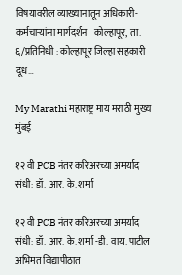विषयावरील व्याख्यानातून अधिकारी-कर्मचाऱ्यांना मार्गदर्शन   कोल्हापूर, ता. ६/प्रतिनिधी : कोल्हापूर जिल्हा सहकारी दूध…

My Marathi महाराष्ट्र माय मराठी मुख्य मुंबई

१२ वी PCB नंतर करिअरच्या अमर्याद संधी: डॉ. आर. के. शर्मा

१२ वी PCB नंतर करिअरच्या अमर्याद संधी: डॉ. आर. के. शर्मा -डी. वाय. पाटील अभिमत विद्यापीठात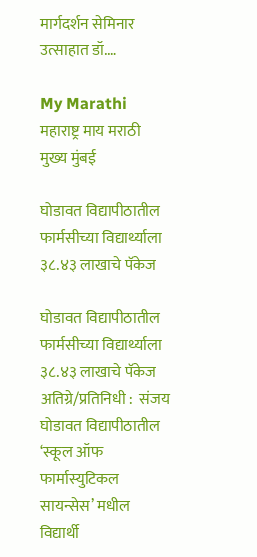मार्गदर्शन सेमिनार उत्साहात डॉ.…

My Marathi महाराष्ट्र माय मराठी मुख्य मुंबई

घोडावत विद्यापीठातील फार्मसीच्या विद्यार्थ्याला ३८.४३ लाखाचे पॅकेज

घोडावत विद्यापीठातील फार्मसीच्या विद्यार्थ्याला ३८.४३ लाखाचे पॅकेज अतिग्रे/प्रतिनिधी :  संजय घोडावत विद्यापीठातील ‘स्कूल ऑफ फार्मास्युटिकल सायन्सेस’ मधील विद्यार्थी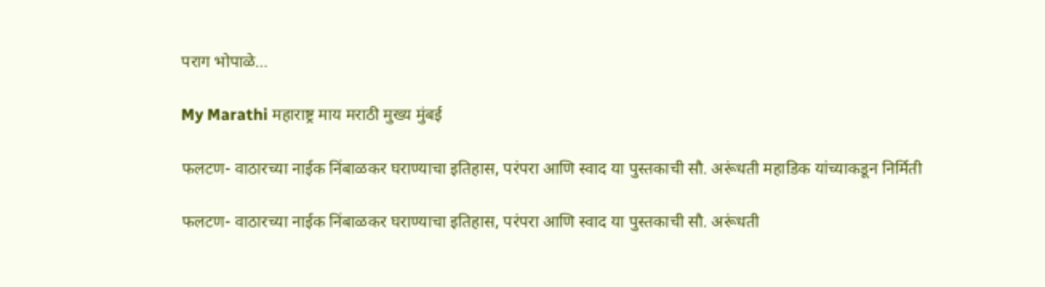पराग भोपाळे…

My Marathi महाराष्ट्र माय मराठी मुख्य मुंबई

फलटण- वाठारच्या नाईक निंबाळकर घराण्याचा इतिहास, परंपरा आणि स्वाद या पुस्तकाची सौ. अरूंधती महाडिक यांच्याकडून निर्मिती

फलटण- वाठारच्या नाईक निंबाळकर घराण्याचा इतिहास, परंपरा आणि स्वाद या पुस्तकाची सौ. अरूंधती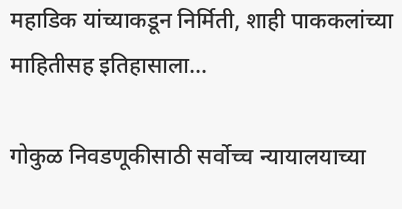महाडिक यांच्याकडून निर्मिती, शाही पाककलांच्या माहितीसह इतिहासाला…

गोकुळ निवडणूकीसाठी सर्वोच्च न्यायालयाच्या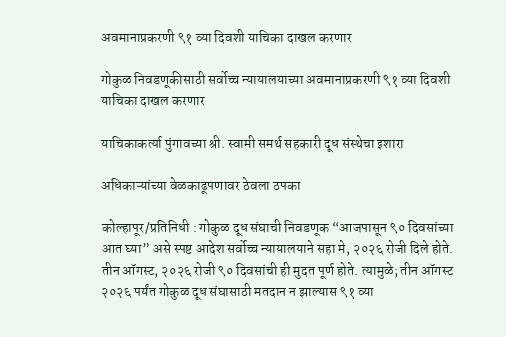अवमानाप्रकरणी ९१ व्या दिवशी याचिका दाखल करणार

गोकुळ निवडणूकीसाठी सर्वोच्च न्यायालयाच्या अवमानाप्रकरणी ९१ व्या दिवशी याचिका दाखल करणार

याचिकाकर्त्या पुंगावच्या श्री. स्वामी समर्थ सहकारी दूध संस्थेचा इशारा

अधिकाऱ्यांच्या वेळकाढूपणावर ठेवला ठपका

कोल्हापूर/प्रतिनिधी : गोकुळ दूध संघाची निवडणूक “आजपासून ९० दिवसांच्या आत घ्या” असे स्पष्ट आदेश सर्वोच्च न्यायालयाने सहा मे, २०२६ रोजी दिले होते. तीन ऑगस्ट, २०२६ रोजी ९० दिवसांची ही मुदत पूर्ण होते. त्यामुळे; तीन ऑगस्ट २०२६ पर्यंत गोकुळ दूध संघासाठी मतदान न झाल्यास ९१ व्या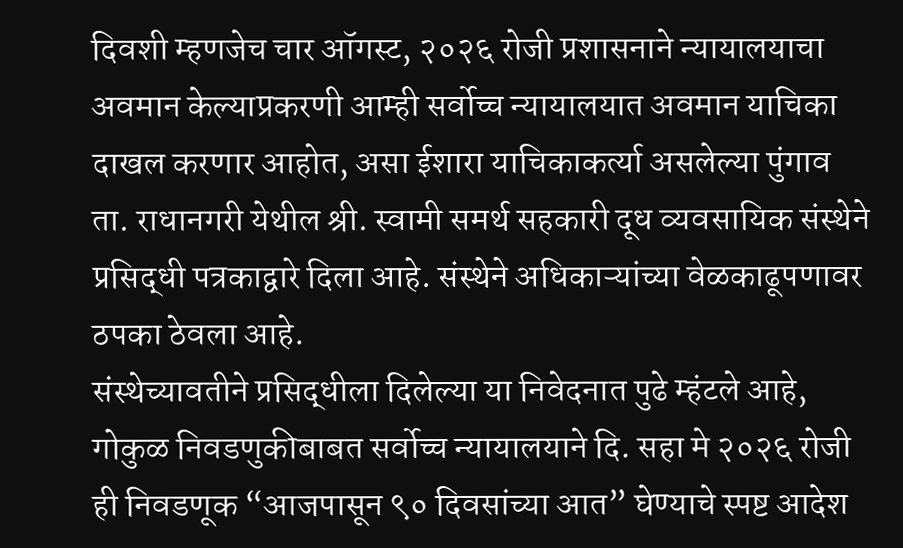दिवशी म्हणजेच चार ऑगस्ट, २०२६ रोजी प्रशासनाने न्यायालयाचा अवमान केल्याप्रकरणी आम्ही सर्वोच्च न्यायालयात अवमान याचिका दाखल करणार आहोत, असा ईशारा याचिकाकर्त्या असलेल्या पुंगाव ता. राधानगरी येथील श्री. स्वामी समर्थ सहकारी दूध व्यवसायिक संस्थेने प्रसिद्धी पत्रकाद्वारे दिला आहे. संस्थेने अधिकाऱ्यांच्या वेळकाढूपणावर ठपका ठेवला आहे.
संस्थेच्यावतीने प्रसिद्धीला दिलेल्या या निवेदनात पुढे म्हंटले आहे, गोकुळ निवडणुकीबाबत सर्वोच्च न्यायालयाने दि. सहा मे २०२६ रोजी ही निवडणूक “आजपासून ९० दिवसांच्या आत” घेण्याचे स्पष्ट आदेश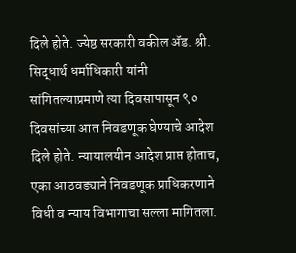दिले होते. ज्येष्ठ सरकारी वकील ॲड. श्री. सिद्धार्थ धर्माधिकारी यांनी सांगितल्याप्रमाणे त्या दिवसापासून ९० दिवसांच्या आत निवडणूक घेण्याचे आदेश दिले होते. न्यायालयीन आदेश प्राप्त होताच, एका आठवड्याने निवडणूक प्राधिकरणाने विधी व न्याय विभागाचा सल्ला मागितला.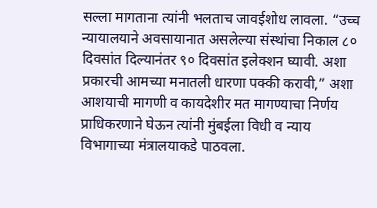सल्ला मागताना त्यांनी भलताच जावईशोध लावला. “उच्च न्यायालयाने अवसायानात असलेल्या संस्थांचा निकाल ८० दिवसांत दिल्यानंतर ९० दिवसांत इलेक्शन घ्यावी. अशा प्रकारची आमच्या मनातली धारणा पक्की करावी,” अशा आशयाची मागणी व कायदेशीर मत मागण्याचा निर्णय प्राधिकरणाने घेऊन त्यांनी मुंबईला विधी व न्याय विभागाच्या मंत्रालयाकडे पाठवला.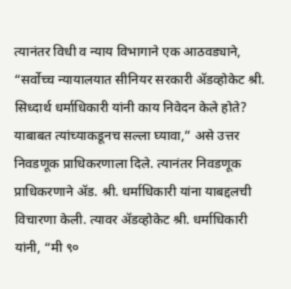त्यानंतर विधी व न्याय विभागाने एक आठवड्याने, “सर्वोच्च न्यायालयात सीनियर सरकारी ॲडव्होकेट श्री. सिध्दार्थ धर्माधिकारी यांनी काय निवेदन केले होते? याबाबत त्यांच्याकडूनच सल्ला घ्यावा,” असे उत्तर निवडणूक प्राधिकरणाला दिले. त्यानंतर निवडणूक प्राधिकरणाने ॲड. श्री. धर्माधिकारी यांना याबद्दलची विचारणा केली. त्यावर ॲडव्होकेट श्री. धर्माधिकारी यांनी, “मी ९०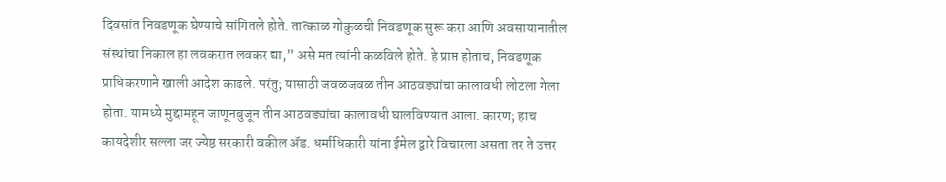दिवसांत निवडणूक घेण्याचे सांगितले होते. तात्काळ गोकुळची निवडणूक सुरू करा आणि अवसायानातील संस्थांचा निकाल हा लवकरात लवकर द्या,” असे मत त्यांनी कळविले होते. हे प्राप्त होताच, निवडणूक प्राधिकरणाने खाली आदेश काढले. परंतु; यासाठी जवळजवळ तीन आठवड्यांचा कालावधी लोटला गेला होता. यामध्ये मुद्दामहून जाणूनबुजून तीन आठवड्यांचा कालावधी घालविण्यात आला. कारण; हाच कायदेशीर सल्ला जर ज्येष्ठ सरकारी वकील ॲड. धर्माधिकारी यांना ईमेल द्वारे विचारला असता तर ते उत्तर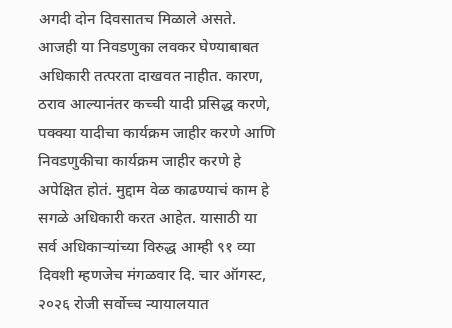अगदी दोन दिवसातच मिळाले असते. आजही या निवडणुका लवकर घेण्याबाबत अधिकारी तत्परता दाखवत नाहीत. कारण, ठराव आल्यानंतर कच्ची यादी प्रसिद्ध करणे, पक्क्या यादीचा कार्यक्रम जाहीर करणे आणि निवडणुकीचा कार्यक्रम जाहीर करणे हे अपेक्षित होतं. मुद्दाम वेळ काढण्याचं काम हे सगळे अधिकारी करत आहेत. यासाठी या सर्व अधिकाऱ्यांच्या विरुद्ध आम्ही ९१ व्या दिवशी म्हणजेच मंगळवार दि. चार ऑगस्ट, २०२६ रोजी सर्वोच्च न्यायालयात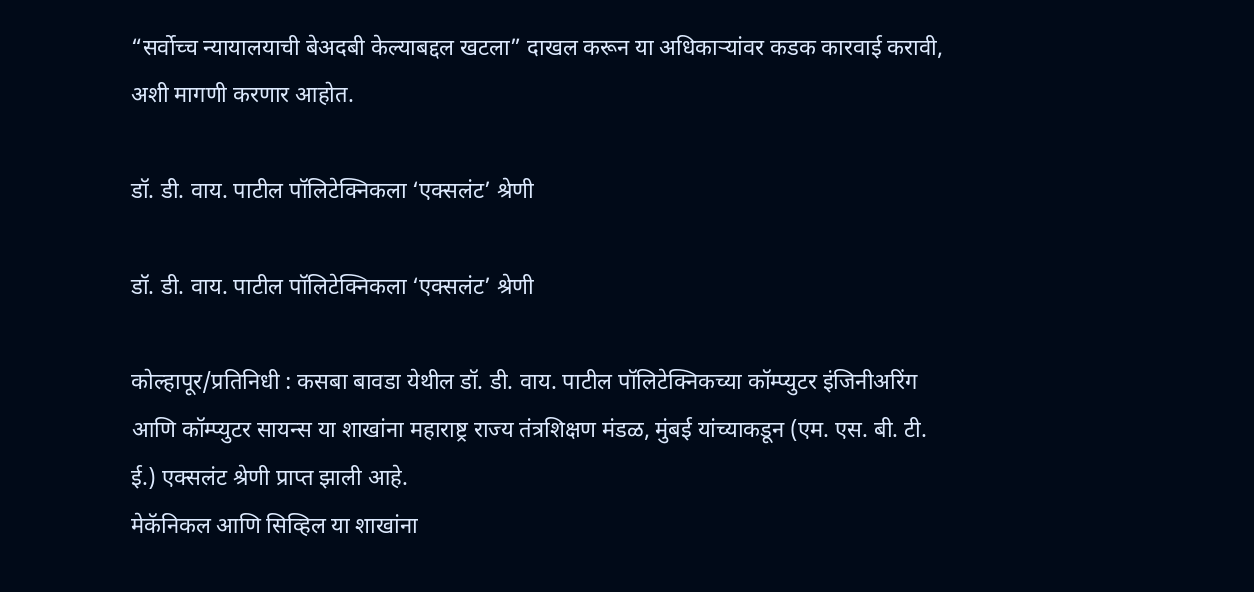“सर्वोच्च न्यायालयाची बेअदबी केल्याबद्दल खटला” दाखल करून या अधिकाऱ्यांवर कडक कारवाई करावी, अशी मागणी करणार आहोत.

डॉ. डी. वाय. पाटील पॉलिटेक्निकला ‘एक्सलंट’ श्रेणी

डॉ. डी. वाय. पाटील पॉलिटेक्निकला ‘एक्सलंट’ श्रेणी

कोल्हापूर/प्रतिनिधी : कसबा बावडा येथील डॉ. डी. वाय. पाटील पॉलिटेक्निकच्या कॉम्प्युटर इंजिनीअरिंग आणि कॉम्प्युटर सायन्स या शाखांना महाराष्ट्र राज्य तंत्रशिक्षण मंडळ, मुंबई यांच्याकडून (एम. एस. बी. टी. ई.) एक्सलंट श्रेणी प्राप्त झाली आहे.
मेकॅनिकल आणि सिव्हिल या शाखांना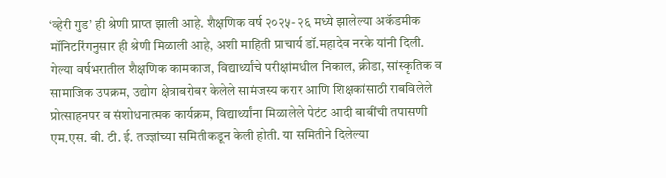‘व्हेरी गुड’ ही श्रेणी प्राप्त झाली आहे. शैक्षणिक वर्ष २०२५- २६ मध्ये झालेल्या अकॅडमीक मॉनिटरिंगनुसार ही श्रेणी मिळाली आहे, अशी माहिती प्राचार्य डॉ.महादेव नरके यांनी दिली.
गेल्या वर्षभरातील शैक्षणिक कामकाज, विद्यार्थ्यांचे परीक्षांमधील निकाल, क्रीडा, सांस्कृतिक व सामाजिक उपक्रम, उद्योग क्षेत्राबरोबर केलेले सामंजस्य करार आणि शिक्षकांसाठी राबविलेले प्रोत्साहनपर व संशोधनात्मक कार्यक्रम, विद्यार्थ्यांना मिळालेले पेटंट आदी बाबींची तपासणी एम.एस. बी. टी. ई. तज्ज्ञांच्या समितीकडून केली होती. या समितीने दिलेल्या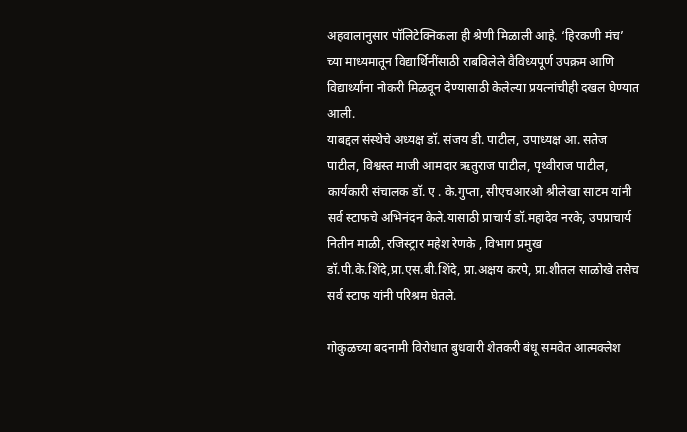अहवालानुसार पॉलिटेक्निकला ही श्रेणी मिळाली आहे. ‘हिरकणी मंच’ च्या माध्यमातून विद्यार्थिनींसाठी राबविलेले वैविध्यपूर्ण उपक्रम आणि विद्यार्थ्यांना नोकरी मिळवून देण्यासाठी केलेल्या प्रयत्नांचीही दखल घेण्यात आली.
याबद्दल संस्थेचे अध्यक्ष डॉ. संजय डी. पाटील, उपाध्यक्ष आ. सतेज पाटील, विश्वस्त माजी आमदार ऋतुराज पाटील, पृथ्वीराज पाटील, कार्यकारी संचालक डॉ. ए . के.गुप्ता, सीएचआरओ श्रीलेखा साटम यांनी सर्व स्टाफचे अभिनंदन केले.यासाठी प्राचार्य डॉ.महादेव नरके, उपप्राचार्य नितीन माळी, रजिस्ट्रार महेश रेणके , विभाग प्रमुख डॉ.पी.के.शिंदे,प्रा.एस.बी.शिंदे, प्रा.अक्षय करपे, प्रा.शीतल साळोखे तसेच सर्व स्टाफ यांनी परिश्रम घेतले.

गोकुळच्या बदनामी विरोधात बुधवारी शेतकरी बंधू समवेत आत्मक्लेश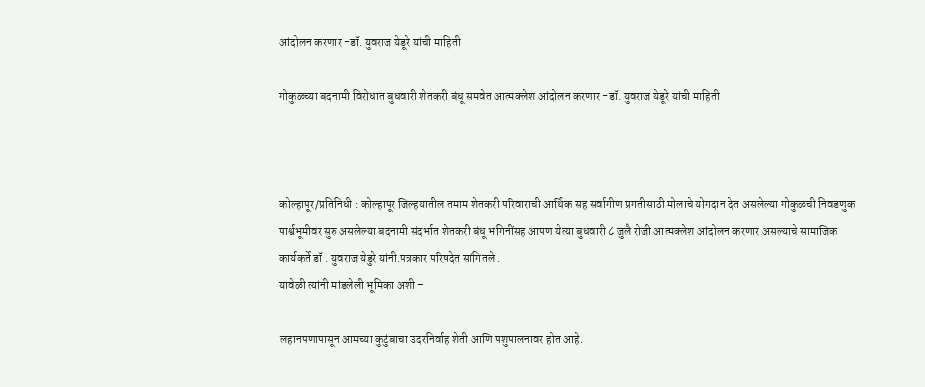आंदोलन करणार -डॉ. युवराज येडूरे यांची माहिती

गोकुळच्या बदनामी विरोधात बुधवारी शेतकरी बंधू समवेत आत्मक्लेश आंदोलन करणार -डॉ. युवराज येडूरे यांची माहिती



कोल्हापूर/प्रतिनिधी : कोल्हापूर जिल्हयातील तमाम शेतकरी परिवाराची आर्थिक सह सर्वागीण प्रगतीसाठी मोलाचे योगदान देत असलेल्या गोकुळची निवडणुक पार्श्वभूमीवर सुरु असलेल्या बदनामी संदर्भात शेतकरी बंधू भगिनींसह आपण येत्या बुधवारी ८ जुलै रोजी आत्मक्लेश आंदोलन करणार असल्याचे सामाजिक कार्यकर्ते डॉ . युवराज येडुरे यांनी.पत्रकार परिषदेत सांगितले .
यावेळी त्यांनी मांडलेली भूमिका अशी –

लहानपणापासून आमच्या कुटुंबाचा उदरनिर्वाह शेती आणि पशुपालनावर होत आहे.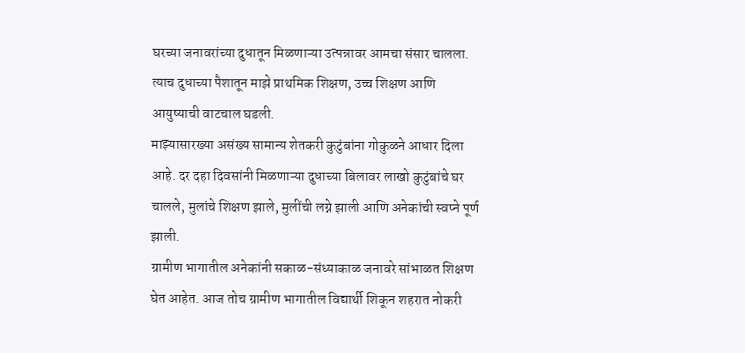घरच्या जनावरांच्या दुधातून मिळणाऱ्या उत्पन्नावर आमचा संसार चालला. त्याच दुधाच्या पैशातून माझे प्राथमिक शिक्षण, उच्च शिक्षण आणि आयुष्याची वाटचाल घडली.
माझ्यासारख्या असंख्य सामान्य शेतकरी कुटुंबांना गोकुळने आधार दिला आहे. दर दहा दिवसांनी मिळणाऱ्या दुधाच्या बिलावर लाखो कुटुंबांचे घर चालले, मुलांचे शिक्षण झाले, मुलींची लग्ने झाली आणि अनेकांची स्वप्ने पूर्ण झाली.
ग्रामीण भागातील अनेकांनी सकाळ-संध्याकाळ जनावरे सांभाळत शिक्षण घेत आहेत. आज तोच ग्रामीण भागातील विद्यार्थी शिकून शहरात नोकरी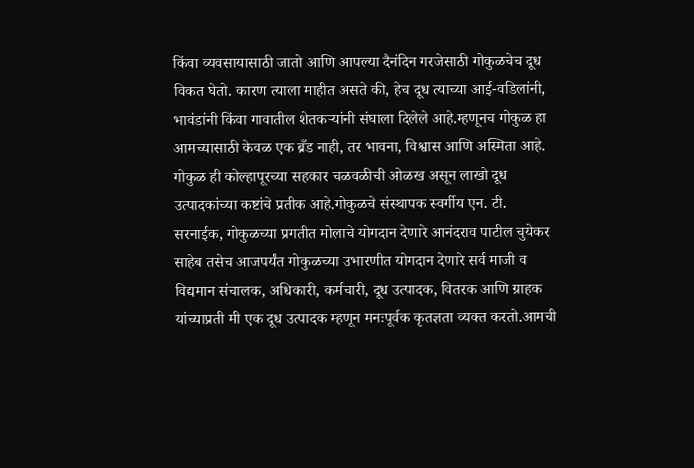किंवा व्यवसायासाठी जातो आणि आपल्या दैनंदिन गरजेसाठी गोकुळचेच दूध विकत घेतो. कारण त्याला माहीत असते की, हेच दूध त्याच्या आई-वडिलांनी, भावंडांनी किंवा गावातील शेतकऱ्यांनी संघाला दिलेले आहे.म्हणूनच गोकुळ हा आमच्यासाठी केवळ एक ब्रँड नाही, तर भावना, विश्वास आणि अस्मिता आहे.
गोकुळ ही कोल्हापूरच्या सहकार चळवळीची ओळख असून लाखो दूध उत्पादकांच्या कष्टांचे प्रतीक आहे.गोकुळचे संस्थापक स्वर्गीय एन. टी. सरनाईक, गोकुळच्या प्रगतीत मोलाचे योगदान देणारे आनंदराव पाटील चुयेकर साहेब तसेच आजपर्यंत गोकुळच्या उभारणीत योगदान देणारे सर्व माजी व विद्यमान संचालक, अधिकारी, कर्मचारी, दूध उत्पादक, वितरक आणि ग्राहक यांच्याप्रती मी एक दूध उत्पादक म्हणून मनःपूर्वक कृतज्ञता व्यक्त करतो.आमची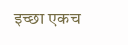इच्छा एकच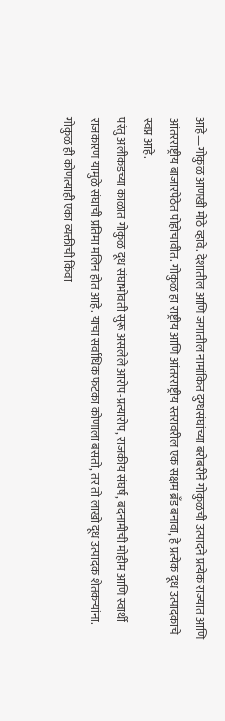आहे—गोकुळ आणखी मोठे व्हावे. देशातील आणि जगातील नामांकित दुग्धसंघांच्या बरोबरीने गोकुळची उत्पादने प्रत्येक राज्यात आणि आंतरराष्ट्रीय बाजारपेठेत पोहोचावीत. गोकुळ हा राष्ट्रीय आणि आंतरराष्ट्रीय स्तरावरील एक सक्षम ब्रँड बनावा, हे प्रत्येक दूध उत्पादकाचे स्वप्न आहे.
परंतु अलीकडच्या काळात गोकुळ दूध संघाभोवती सुरू असलेले आरोप-प्रत्यारोप, राजकीय संघर्ष, बदनामीची मोहीम आणि स्वार्थी राजकारण यामुळे संघाची प्रतिमा मलिन होत आहे. याचा सर्वाधिक फटका कोणाला बसतो, तर तो लाखो दूध उत्पादक शेतकऱ्यांना.
गोकुळ ही कोणत्याही एका व्यक्तीची किंवा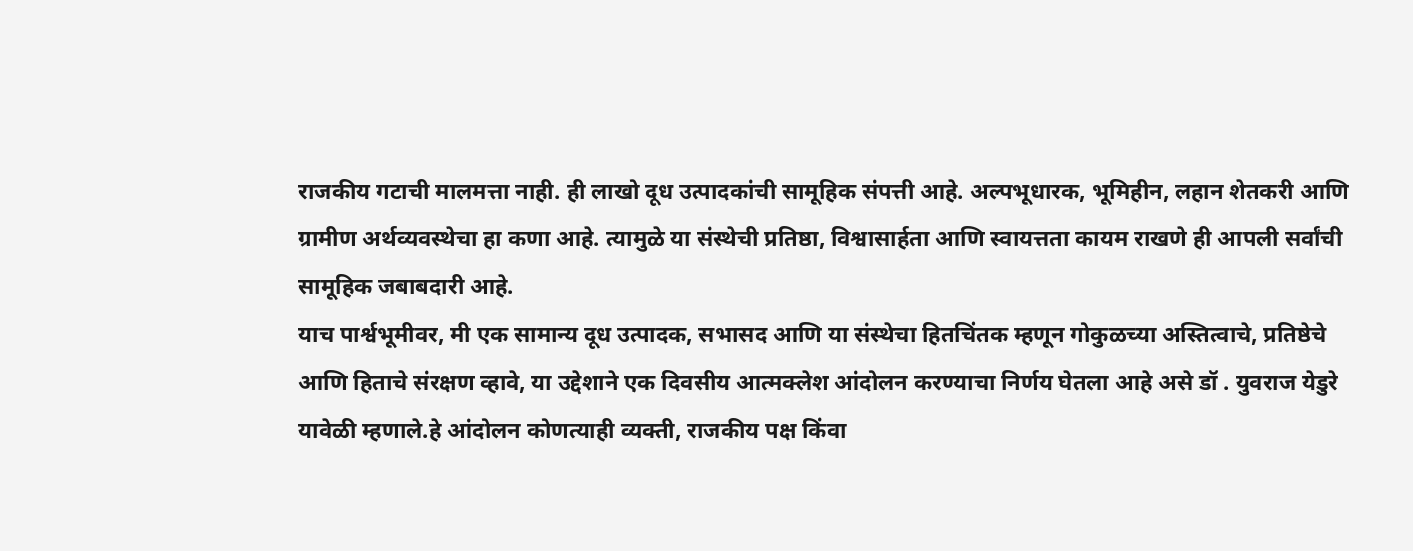राजकीय गटाची मालमत्ता नाही. ही लाखो दूध उत्पादकांची सामूहिक संपत्ती आहे. अल्पभूधारक, भूमिहीन, लहान शेतकरी आणि ग्रामीण अर्थव्यवस्थेचा हा कणा आहे. त्यामुळे या संस्थेची प्रतिष्ठा, विश्वासार्हता आणि स्वायत्तता कायम राखणे ही आपली सर्वांची सामूहिक जबाबदारी आहे.
याच पार्श्वभूमीवर, मी एक सामान्य दूध उत्पादक, सभासद आणि या संस्थेचा हितचिंतक म्हणून गोकुळच्या अस्तित्वाचे, प्रतिष्ठेचे आणि हिताचे संरक्षण व्हावे, या उद्देशाने एक दिवसीय आत्मक्लेश आंदोलन करण्याचा निर्णय घेतला आहे असे डॉ . युवराज येडुरे यावेळी म्हणाले.हे आंदोलन कोणत्याही व्यक्ती, राजकीय पक्ष किंवा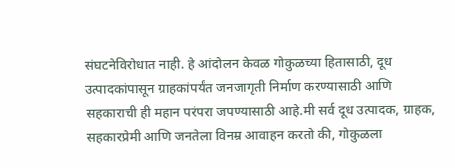संघटनेविरोधात नाही. हे आंदोलन केवळ गोकुळच्या हितासाठी, दूध उत्पादकांपासून ग्राहकांपर्यंत जनजागृती निर्माण करण्यासाठी आणि सहकाराची ही महान परंपरा जपण्यासाठी आहे.मी सर्व दूध उत्पादक, ग्राहक, सहकारप्रेमी आणि जनतेला विनम्र आवाहन करतो की, गोकुळला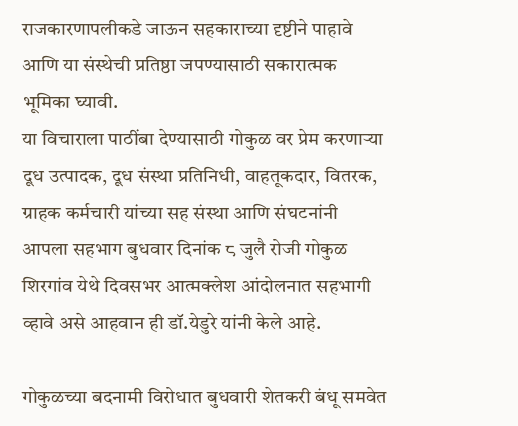राजकारणापलीकडे जाऊन सहकाराच्या दृष्टीने पाहावे आणि या संस्थेची प्रतिष्ठा जपण्यासाठी सकारात्मक भूमिका घ्यावी.
या विचाराला पाठींबा देण्यासाठी गोकुळ वर प्रेम करणाऱ्या दूध उत्पादक, दूध संस्था प्रतिनिधी, वाहतूकदार, वितरक, ग्राहक कर्मचारी यांच्या सह संस्था आणि संघटनांनी आपला सहभाग बुधवार दिनांक ८ जुलै रोजी गोकुळ शिरगांव येथे दिवसभर आत्मक्लेश आंदोलनात सहभागी व्हावे असे आहवान ही डॉ.येडुरे यांनी केले आहे.

गोकुळच्या बदनामी विरोधात बुधवारी शेतकरी बंधू समवेत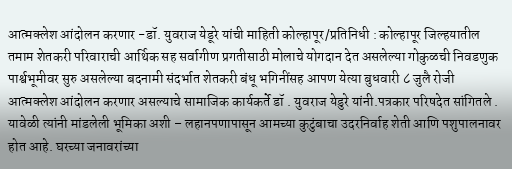आत्मक्लेश आंदोलन करणार -डॉ. युवराज येडूरे यांची माहिती कोल्हापूर/प्रतिनिधी : कोल्हापूर जिल्हयातील तमाम शेतकरी परिवाराची आर्थिक सह सर्वागीण प्रगतीसाठी मोलाचे योगदान देत असलेल्या गोकुळची निवडणुक पार्श्वभूमीवर सुरु असलेल्या बदनामी संदर्भात शेतकरी बंधू भगिनींसह आपण येत्या बुधवारी ८ जुलै रोजी आत्मक्लेश आंदोलन करणार असल्याचे सामाजिक कार्यकर्ते डॉ . युवराज येडुरे यांनी.पत्रकार परिषदेत सांगितले . यावेळी त्यांनी मांडलेली भूमिका अशी – लहानपणापासून आमच्या कुटुंबाचा उदरनिर्वाह शेती आणि पशुपालनावर होत आहे. घरच्या जनावरांच्या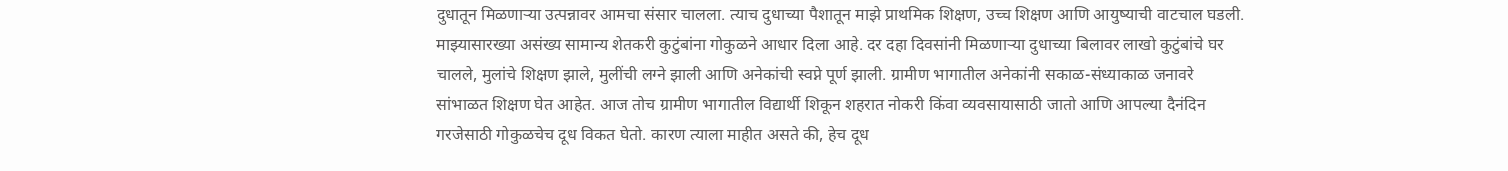दुधातून मिळणाऱ्या उत्पन्नावर आमचा संसार चालला. त्याच दुधाच्या पैशातून माझे प्राथमिक शिक्षण, उच्च शिक्षण आणि आयुष्याची वाटचाल घडली. माझ्यासारख्या असंख्य सामान्य शेतकरी कुटुंबांना गोकुळने आधार दिला आहे. दर दहा दिवसांनी मिळणाऱ्या दुधाच्या बिलावर लाखो कुटुंबांचे घर चालले, मुलांचे शिक्षण झाले, मुलींची लग्ने झाली आणि अनेकांची स्वप्ने पूर्ण झाली. ग्रामीण भागातील अनेकांनी सकाळ-संध्याकाळ जनावरे सांभाळत शिक्षण घेत आहेत. आज तोच ग्रामीण भागातील विद्यार्थी शिकून शहरात नोकरी किंवा व्यवसायासाठी जातो आणि आपल्या दैनंदिन गरजेसाठी गोकुळचेच दूध विकत घेतो. कारण त्याला माहीत असते की, हेच दूध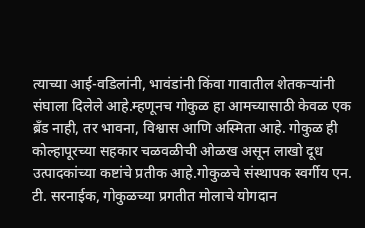त्याच्या आई-वडिलांनी, भावंडांनी किंवा गावातील शेतकऱ्यांनी संघाला दिलेले आहे.म्हणूनच गोकुळ हा आमच्यासाठी केवळ एक ब्रँड नाही, तर भावना, विश्वास आणि अस्मिता आहे. गोकुळ ही कोल्हापूरच्या सहकार चळवळीची ओळख असून लाखो दूध उत्पादकांच्या कष्टांचे प्रतीक आहे.गोकुळचे संस्थापक स्वर्गीय एन. टी. सरनाईक, गोकुळच्या प्रगतीत मोलाचे योगदान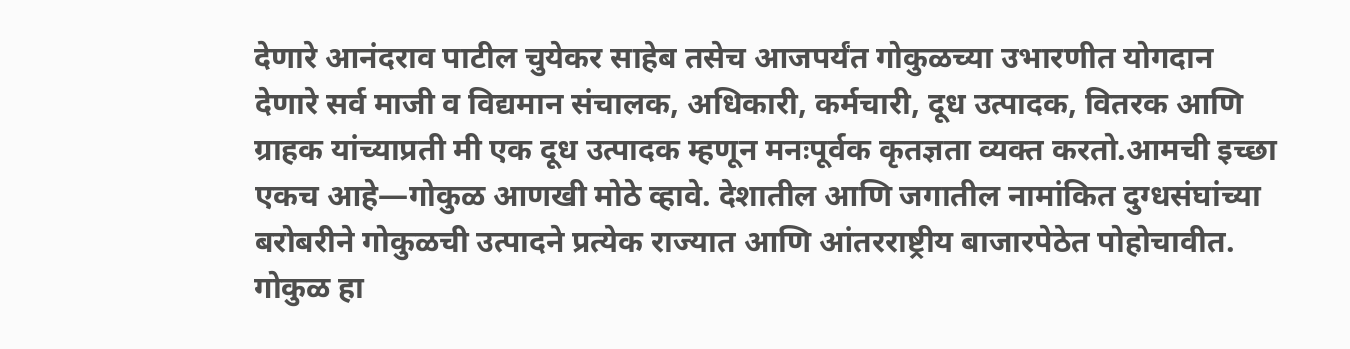देणारे आनंदराव पाटील चुयेकर साहेब तसेच आजपर्यंत गोकुळच्या उभारणीत योगदान देणारे सर्व माजी व विद्यमान संचालक, अधिकारी, कर्मचारी, दूध उत्पादक, वितरक आणि ग्राहक यांच्याप्रती मी एक दूध उत्पादक म्हणून मनःपूर्वक कृतज्ञता व्यक्त करतो.आमची इच्छा एकच आहे—गोकुळ आणखी मोठे व्हावे. देशातील आणि जगातील नामांकित दुग्धसंघांच्या बरोबरीने गोकुळची उत्पादने प्रत्येक राज्यात आणि आंतरराष्ट्रीय बाजारपेठेत पोहोचावीत. गोकुळ हा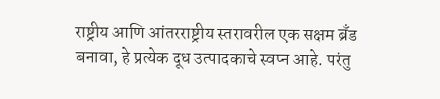राष्ट्रीय आणि आंतरराष्ट्रीय स्तरावरील एक सक्षम ब्रँड बनावा, हे प्रत्येक दूध उत्पादकाचे स्वप्न आहे. परंतु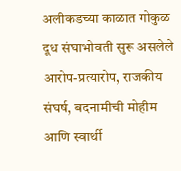अलीकडच्या काळात गोकुळ दूध संघाभोवती सुरू असलेले आरोप-प्रत्यारोप, राजकीय संघर्ष, बदनामीची मोहीम आणि स्वार्थी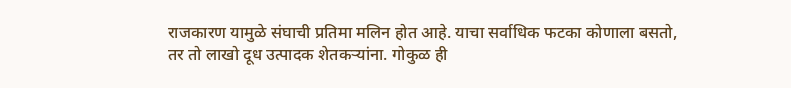राजकारण यामुळे संघाची प्रतिमा मलिन होत आहे. याचा सर्वाधिक फटका कोणाला बसतो, तर तो लाखो दूध उत्पादक शेतकऱ्यांना. गोकुळ ही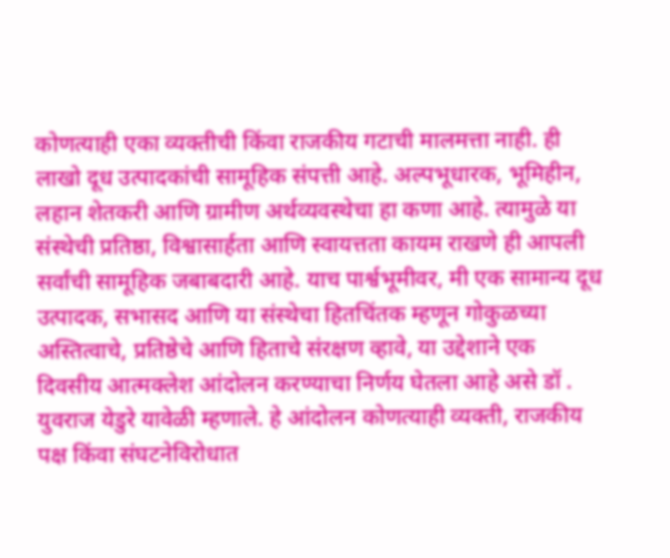कोणत्याही एका व्यक्तीची किंवा राजकीय गटाची मालमत्ता नाही. ही लाखो दूध उत्पादकांची सामूहिक संपत्ती आहे. अल्पभूधारक, भूमिहीन, लहान शेतकरी आणि ग्रामीण अर्थव्यवस्थेचा हा कणा आहे. त्यामुळे या संस्थेची प्रतिष्ठा, विश्वासार्हता आणि स्वायत्तता कायम राखणे ही आपली सर्वांची सामूहिक जबाबदारी आहे. याच पार्श्वभूमीवर, मी एक सामान्य दूध उत्पादक, सभासद आणि या संस्थेचा हितचिंतक म्हणून गोकुळच्या अस्तित्वाचे, प्रतिष्ठेचे आणि हिताचे संरक्षण व्हावे, या उद्देशाने एक दिवसीय आत्मक्लेश आंदोलन करण्याचा निर्णय घेतला आहे असे डॉ . युवराज येडुरे यावेळी म्हणाले. हे आंदोलन कोणत्याही व्यक्ती, राजकीय पक्ष किंवा संघटनेविरोधात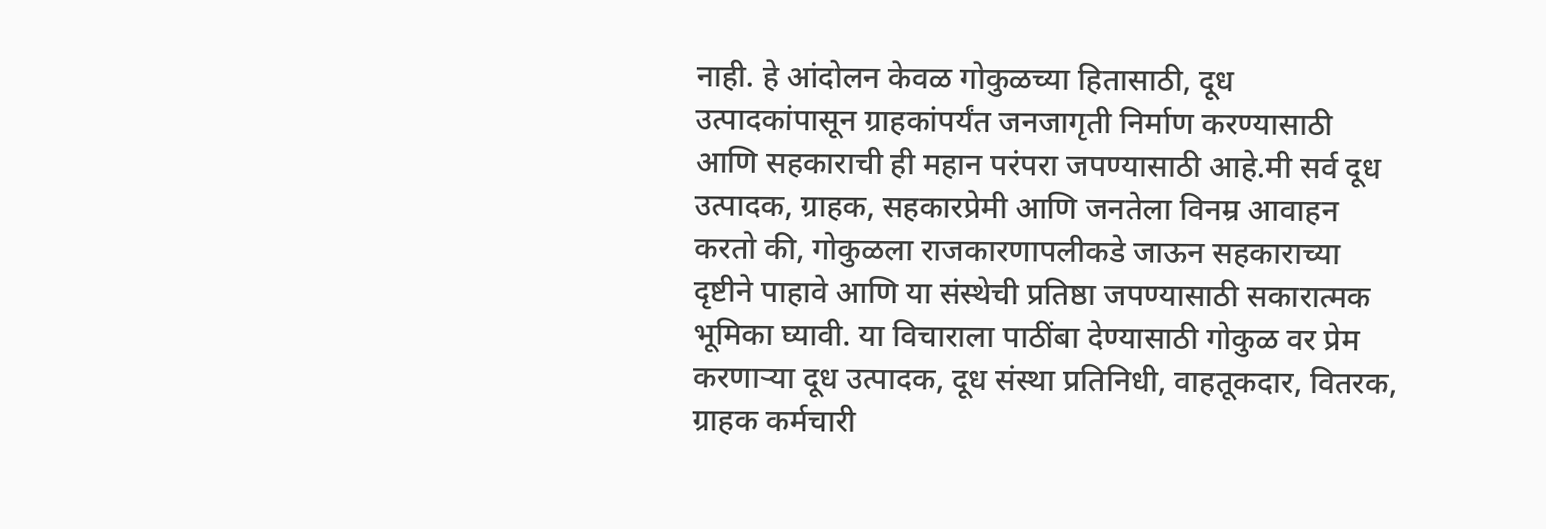नाही. हे आंदोलन केवळ गोकुळच्या हितासाठी, दूध उत्पादकांपासून ग्राहकांपर्यंत जनजागृती निर्माण करण्यासाठी आणि सहकाराची ही महान परंपरा जपण्यासाठी आहे.मी सर्व दूध उत्पादक, ग्राहक, सहकारप्रेमी आणि जनतेला विनम्र आवाहन करतो की, गोकुळला राजकारणापलीकडे जाऊन सहकाराच्या दृष्टीने पाहावे आणि या संस्थेची प्रतिष्ठा जपण्यासाठी सकारात्मक भूमिका घ्यावी. या विचाराला पाठींबा देण्यासाठी गोकुळ वर प्रेम करणाऱ्या दूध उत्पादक, दूध संस्था प्रतिनिधी, वाहतूकदार, वितरक, ग्राहक कर्मचारी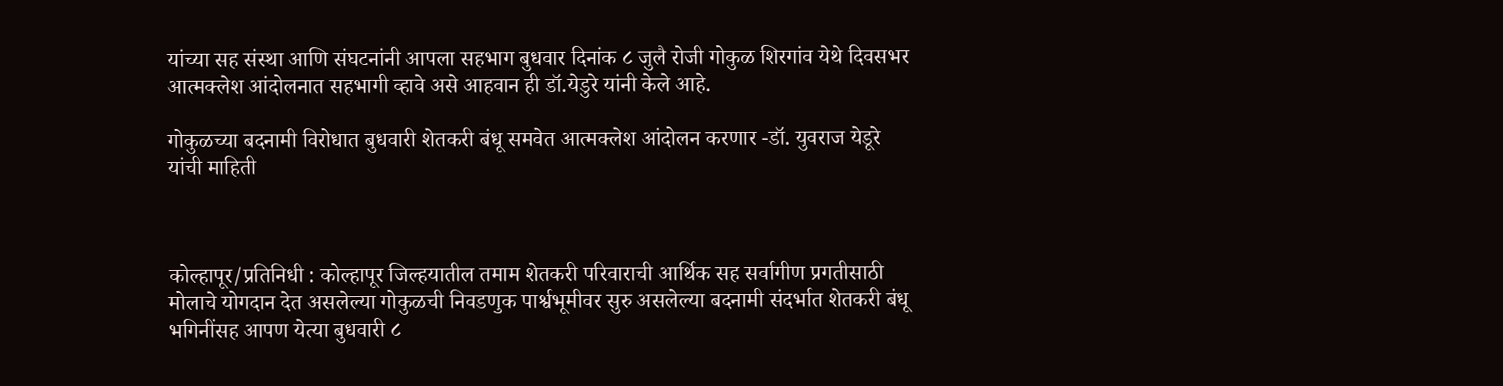यांच्या सह संस्था आणि संघटनांनी आपला सहभाग बुधवार दिनांक ८ जुलै रोजी गोकुळ शिरगांव येथे दिवसभर आत्मक्लेश आंदोलनात सहभागी व्हावे असे आहवान ही डॉ.येडुरे यांनी केले आहे.

गोकुळच्या बदनामी विरोधात बुधवारी शेतकरी बंधू समवेत आत्मक्लेश आंदोलन करणार -डॉ. युवराज येडूरे यांची माहिती



कोल्हापूर/प्रतिनिधी : कोल्हापूर जिल्हयातील तमाम शेतकरी परिवाराची आर्थिक सह सर्वागीण प्रगतीसाठी मोलाचे योगदान देत असलेल्या गोकुळची निवडणुक पार्श्वभूमीवर सुरु असलेल्या बदनामी संदर्भात शेतकरी बंधू भगिनींसह आपण येत्या बुधवारी ८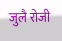जुलै रोजी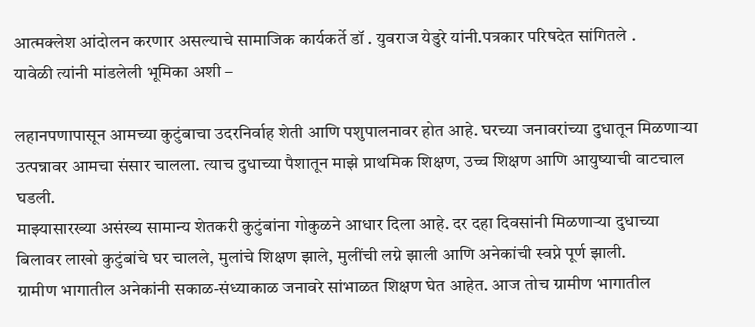आत्मक्लेश आंदोलन करणार असल्याचे सामाजिक कार्यकर्ते डॉ . युवराज येडुरे यांनी.पत्रकार परिषदेत सांगितले .
यावेळी त्यांनी मांडलेली भूमिका अशी –

लहानपणापासून आमच्या कुटुंबाचा उदरनिर्वाह शेती आणि पशुपालनावर होत आहे. घरच्या जनावरांच्या दुधातून मिळणाऱ्या उत्पन्नावर आमचा संसार चालला. त्याच दुधाच्या पैशातून माझे प्राथमिक शिक्षण, उच्च शिक्षण आणि आयुष्याची वाटचाल घडली.
माझ्यासारख्या असंख्य सामान्य शेतकरी कुटुंबांना गोकुळने आधार दिला आहे. दर दहा दिवसांनी मिळणाऱ्या दुधाच्या बिलावर लाखो कुटुंबांचे घर चालले, मुलांचे शिक्षण झाले, मुलींची लग्ने झाली आणि अनेकांची स्वप्ने पूर्ण झाली.
ग्रामीण भागातील अनेकांनी सकाळ-संध्याकाळ जनावरे सांभाळत शिक्षण घेत आहेत. आज तोच ग्रामीण भागातील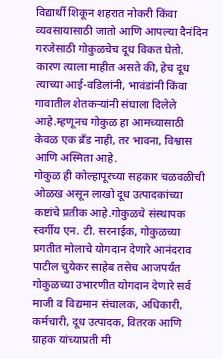विद्यार्थी शिकून शहरात नोकरी किंवा व्यवसायासाठी जातो आणि आपल्या दैनंदिन गरजेसाठी गोकुळचेच दूध विकत घेतो. कारण त्याला माहीत असते की, हेच दूध त्याच्या आई-वडिलांनी, भावंडांनी किंवा गावातील शेतकऱ्यांनी संघाला दिलेले आहे.म्हणूनच गोकुळ हा आमच्यासाठी केवळ एक ब्रँड नाही, तर भावना, विश्वास आणि अस्मिता आहे.
गोकुळ ही कोल्हापूरच्या सहकार चळवळीची ओळख असून लाखो दूध उत्पादकांच्या कष्टांचे प्रतीक आहे.गोकुळचे संस्थापक स्वर्गीय एन. टी. सरनाईक, गोकुळच्या प्रगतीत मोलाचे योगदान देणारे आनंदराव पाटील चुयेकर साहेब तसेच आजपर्यंत गोकुळच्या उभारणीत योगदान देणारे सर्व माजी व विद्यमान संचालक, अधिकारी, कर्मचारी, दूध उत्पादक, वितरक आणि ग्राहक यांच्याप्रती मी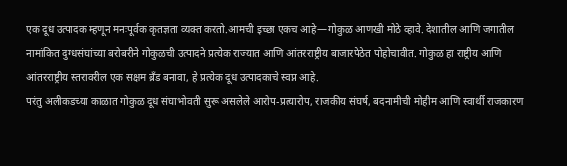एक दूध उत्पादक म्हणून मनःपूर्वक कृतज्ञता व्यक्त करतो.आमची इच्छा एकच आहे—गोकुळ आणखी मोठे व्हावे. देशातील आणि जगातील नामांकित दुग्धसंघांच्या बरोबरीने गोकुळची उत्पादने प्रत्येक राज्यात आणि आंतरराष्ट्रीय बाजारपेठेत पोहोचावीत. गोकुळ हा राष्ट्रीय आणि आंतरराष्ट्रीय स्तरावरील एक सक्षम ब्रँड बनावा, हे प्रत्येक दूध उत्पादकाचे स्वप्न आहे.
परंतु अलीकडच्या काळात गोकुळ दूध संघाभोवती सुरू असलेले आरोप-प्रत्यारोप, राजकीय संघर्ष, बदनामीची मोहीम आणि स्वार्थी राजकारण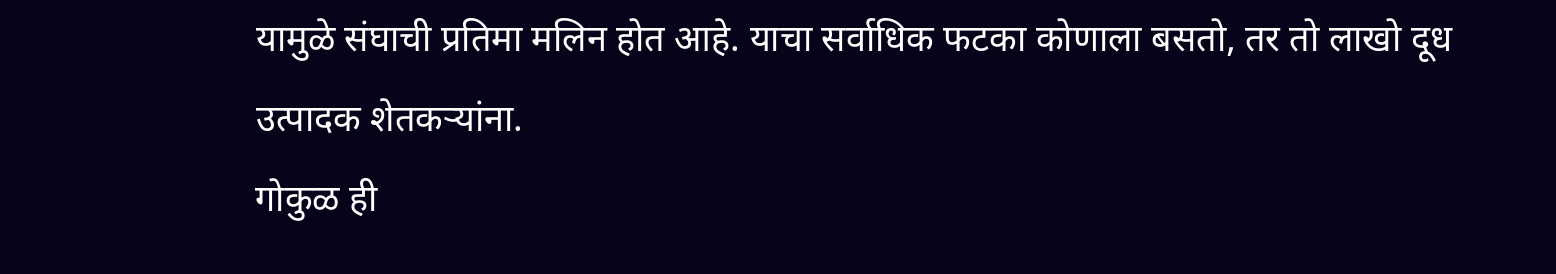यामुळे संघाची प्रतिमा मलिन होत आहे. याचा सर्वाधिक फटका कोणाला बसतो, तर तो लाखो दूध उत्पादक शेतकऱ्यांना.
गोकुळ ही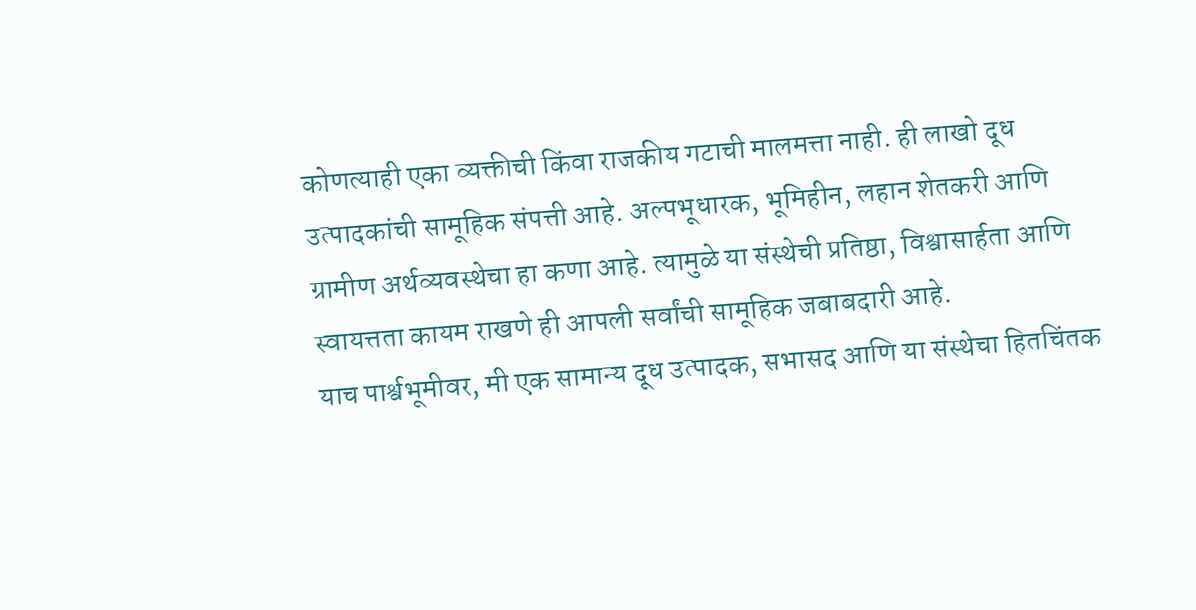कोणत्याही एका व्यक्तीची किंवा राजकीय गटाची मालमत्ता नाही. ही लाखो दूध उत्पादकांची सामूहिक संपत्ती आहे. अल्पभूधारक, भूमिहीन, लहान शेतकरी आणि ग्रामीण अर्थव्यवस्थेचा हा कणा आहे. त्यामुळे या संस्थेची प्रतिष्ठा, विश्वासार्हता आणि स्वायत्तता कायम राखणे ही आपली सर्वांची सामूहिक जबाबदारी आहे.
याच पार्श्वभूमीवर, मी एक सामान्य दूध उत्पादक, सभासद आणि या संस्थेचा हितचिंतक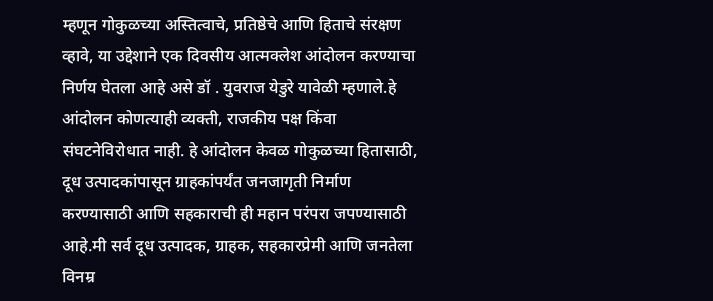म्हणून गोकुळच्या अस्तित्वाचे, प्रतिष्ठेचे आणि हिताचे संरक्षण व्हावे, या उद्देशाने एक दिवसीय आत्मक्लेश आंदोलन करण्याचा निर्णय घेतला आहे असे डॉ . युवराज येडुरे यावेळी म्हणाले.हे आंदोलन कोणत्याही व्यक्ती, राजकीय पक्ष किंवा संघटनेविरोधात नाही. हे आंदोलन केवळ गोकुळच्या हितासाठी, दूध उत्पादकांपासून ग्राहकांपर्यंत जनजागृती निर्माण करण्यासाठी आणि सहकाराची ही महान परंपरा जपण्यासाठी आहे.मी सर्व दूध उत्पादक, ग्राहक, सहकारप्रेमी आणि जनतेला विनम्र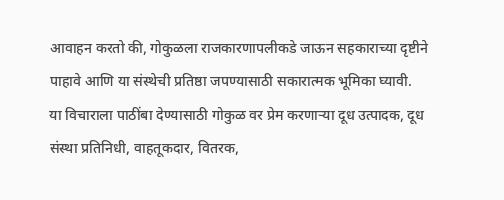आवाहन करतो की, गोकुळला राजकारणापलीकडे जाऊन सहकाराच्या दृष्टीने पाहावे आणि या संस्थेची प्रतिष्ठा जपण्यासाठी सकारात्मक भूमिका घ्यावी.
या विचाराला पाठींबा देण्यासाठी गोकुळ वर प्रेम करणाऱ्या दूध उत्पादक, दूध संस्था प्रतिनिधी, वाहतूकदार, वितरक,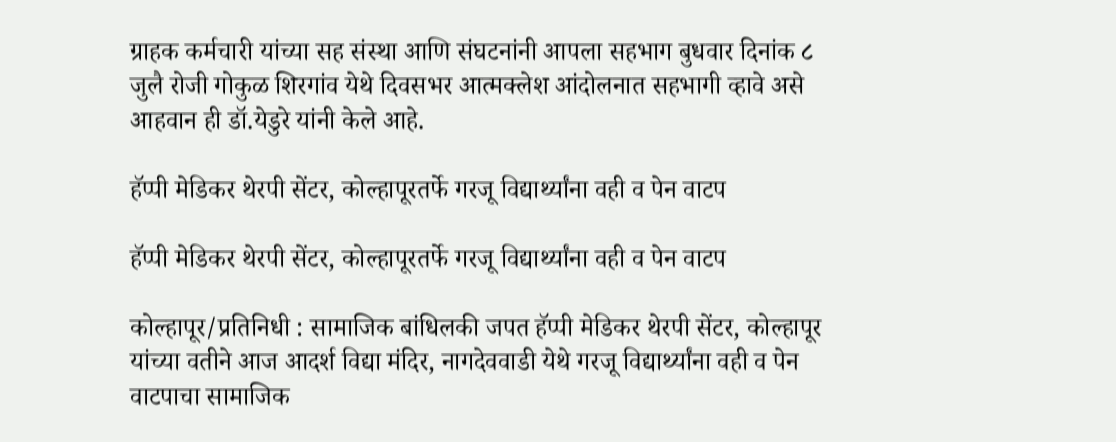ग्राहक कर्मचारी यांच्या सह संस्था आणि संघटनांनी आपला सहभाग बुधवार दिनांक ८ जुलै रोजी गोकुळ शिरगांव येथे दिवसभर आत्मक्लेश आंदोलनात सहभागी व्हावे असे आहवान ही डॉ.येडुरे यांनी केले आहे.

हॅप्पी मेडिकर थेरपी सेंटर, कोल्हापूरतर्फे गरजू विद्यार्थ्यांना वही व पेन वाटप

हॅप्पी मेडिकर थेरपी सेंटर, कोल्हापूरतर्फे गरजू विद्यार्थ्यांना वही व पेन वाटप

कोल्हापूर/प्रतिनिधी : सामाजिक बांधिलकी जपत हॅप्पी मेडिकर थेरपी सेंटर, कोल्हापूर यांच्या वतीने आज आदर्श विद्या मंदिर, नागदेववाडी येथे गरजू विद्यार्थ्यांना वही व पेन वाटपाचा सामाजिक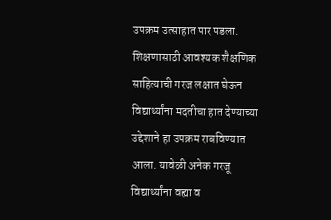उपक्रम उत्साहात पार पडला.
शिक्षणासाठी आवश्यक शैक्षणिक साहित्याची गरज लक्षात घेऊन विद्यार्थ्यांना मदतीचा हात देण्याच्या उद्देशाने हा उपक्रम राबविण्यात आला. यावेळी अनेक गरजू विद्यार्थ्यांना वह्या व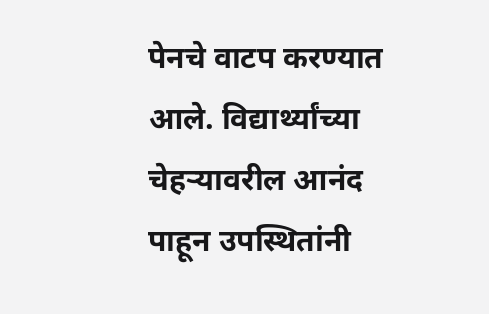पेनचे वाटप करण्यात आले. विद्यार्थ्यांच्या चेहऱ्यावरील आनंद पाहून उपस्थितांनी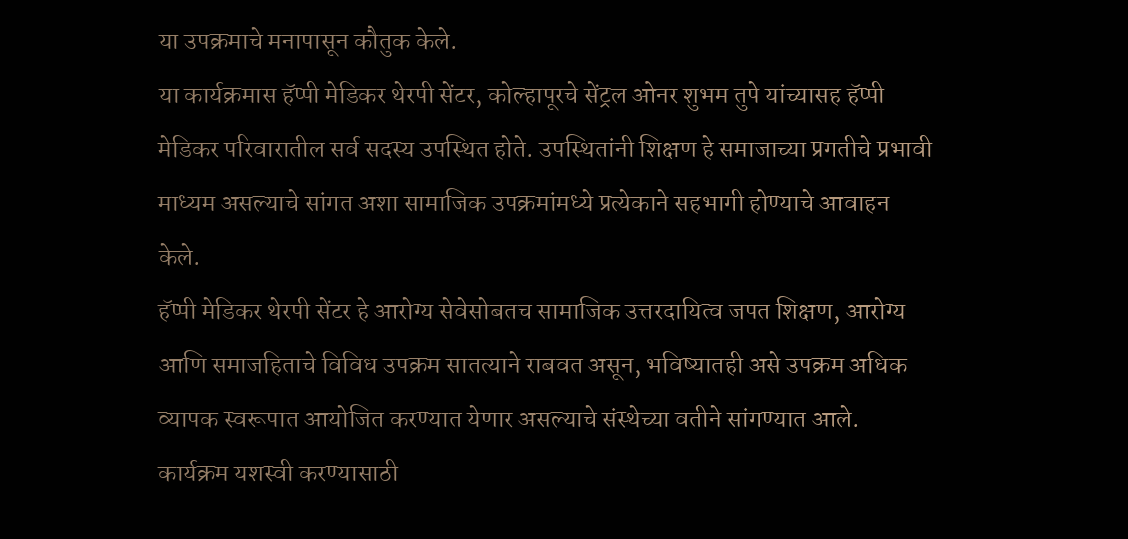या उपक्रमाचे मनापासून कौतुक केले.
या कार्यक्रमास हॅप्पी मेडिकर थेरपी सेंटर, कोल्हापूरचे सेंट्रल ओनर शुभम तुपे यांच्यासह हॅप्पी मेडिकर परिवारातील सर्व सदस्य उपस्थित होते. उपस्थितांनी शिक्षण हे समाजाच्या प्रगतीचे प्रभावी माध्यम असल्याचे सांगत अशा सामाजिक उपक्रमांमध्ये प्रत्येकाने सहभागी होण्याचे आवाहन केले.
हॅप्पी मेडिकर थेरपी सेंटर हे आरोग्य सेवेसोबतच सामाजिक उत्तरदायित्व जपत शिक्षण, आरोग्य आणि समाजहिताचे विविध उपक्रम सातत्याने राबवत असून, भविष्यातही असे उपक्रम अधिक व्यापक स्वरूपात आयोजित करण्यात येणार असल्याचे संस्थेच्या वतीने सांगण्यात आले.
कार्यक्रम यशस्वी करण्यासाठी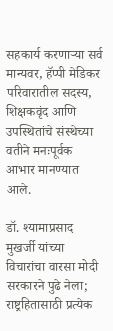सहकार्य करणाऱ्या सर्व मान्यवर, हॅप्पी मेडिकर परिवारातील सदस्य, शिक्षकवृंद आणि उपस्थितांचे संस्थेच्या वतीने मनःपूर्वक आभार मानण्यात आले.

डॉ. श्यामाप्रसाद मुखर्जी यांच्या विचारांचा वारसा मोदी सरकारने पुढे नेला; राष्ट्रहितासाठी प्रत्येक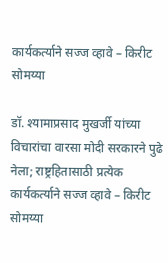कार्यकर्त्याने सज्ज व्हावे – किरीट सोमय्या

डॉ. श्यामाप्रसाद मुखर्जी यांच्या विचारांचा वारसा मोदी सरकारने पुढे नेला; राष्ट्रहितासाठी प्रत्येक कार्यकर्त्याने सज्ज व्हावे – किरीट सोमय्या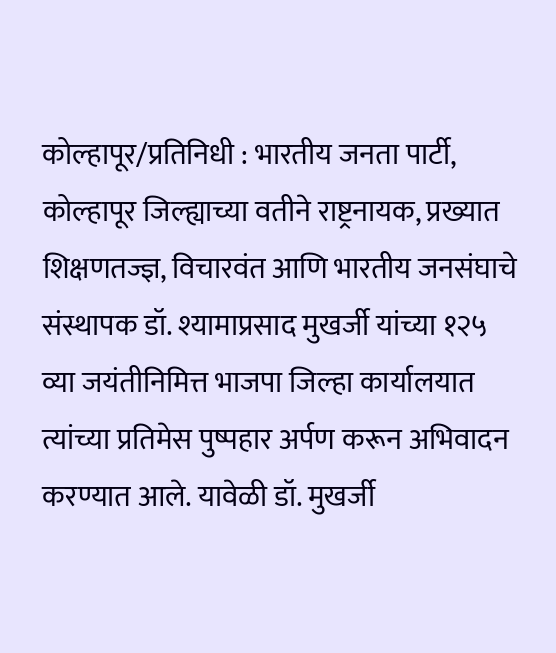कोल्हापूर/प्रतिनिधी : भारतीय जनता पार्टी, कोल्हापूर जिल्ह्याच्या वतीने राष्ट्रनायक, प्रख्यात शिक्षणतज्ज्ञ, विचारवंत आणि भारतीय जनसंघाचे संस्थापक डॉ. श्यामाप्रसाद मुखर्जी यांच्या १२५ व्या जयंतीनिमित्त भाजपा जिल्हा कार्यालयात त्यांच्या प्रतिमेस पुष्पहार अर्पण करून अभिवादन करण्यात आले. यावेळी डॉ. मुखर्जी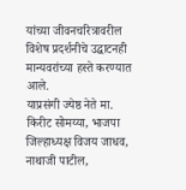यांच्या जीवनचरित्रावरील विशेष प्रदर्शनीचे उद्घाटनही मान्यवरांच्या हस्ते करण्यात आले.
याप्रसंगी ज्येष्ठ नेते मा. किरीट सोमय्या, भाजपा जिल्हाध्यक्ष विजय जाधव, नाथाजी पाटील,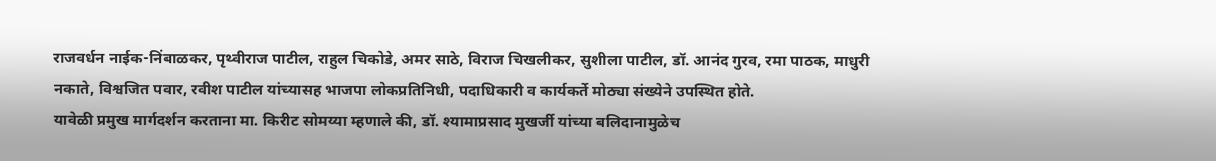राजवर्धन नाईक-निंबाळकर, पृथ्वीराज पाटील, राहुल चिकोडे, अमर साठे, विराज चिखलीकर, सुशीला पाटील, डॉ. आनंद गुरव, रमा पाठक, माधुरी नकाते, विश्वजित पवार, रवीश पाटील यांच्यासह भाजपा लोकप्रतिनिधी, पदाधिकारी व कार्यकर्ते मोठ्या संख्येने उपस्थित होते.
यावेळी प्रमुख मार्गदर्शन करताना मा. किरीट सोमय्या म्हणाले की, डॉ. श्यामाप्रसाद मुखर्जी यांच्या बलिदानामुळेच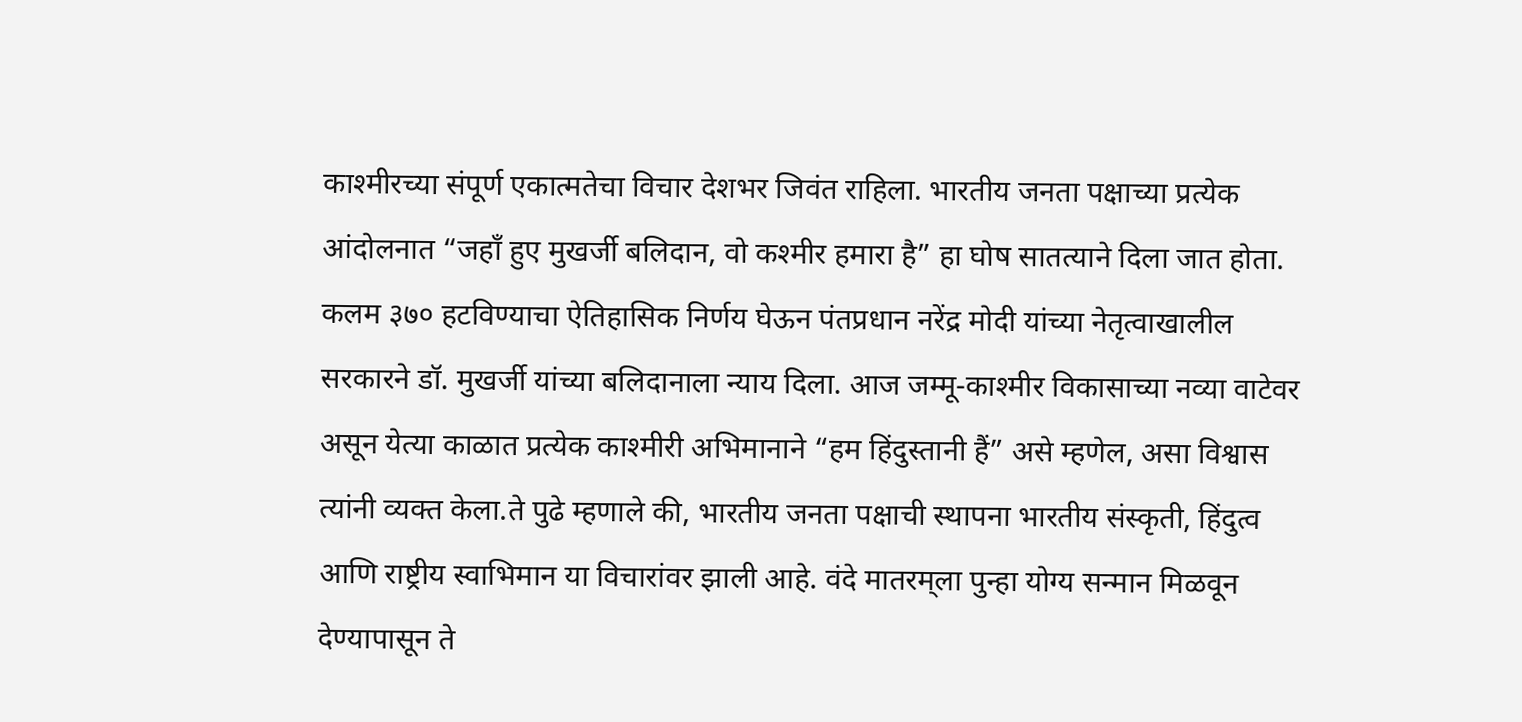काश्मीरच्या संपूर्ण एकात्मतेचा विचार देशभर जिवंत राहिला. भारतीय जनता पक्षाच्या प्रत्येक आंदोलनात “जहाँ हुए मुखर्जी बलिदान, वो कश्मीर हमारा है” हा घोष सातत्याने दिला जात होता. कलम ३७० हटविण्याचा ऐतिहासिक निर्णय घेऊन पंतप्रधान नरेंद्र मोदी यांच्या नेतृत्वाखालील सरकारने डॉ. मुखर्जी यांच्या बलिदानाला न्याय दिला. आज जम्मू-काश्मीर विकासाच्या नव्या वाटेवर असून येत्या काळात प्रत्येक काश्मीरी अभिमानाने “हम हिंदुस्तानी हैं” असे म्हणेल, असा विश्वास त्यांनी व्यक्त केला.ते पुढे म्हणाले की, भारतीय जनता पक्षाची स्थापना भारतीय संस्कृती, हिंदुत्व आणि राष्ट्रीय स्वाभिमान या विचारांवर झाली आहे. वंदे मातरम्‌ला पुन्हा योग्य सन्मान मिळवून देण्यापासून ते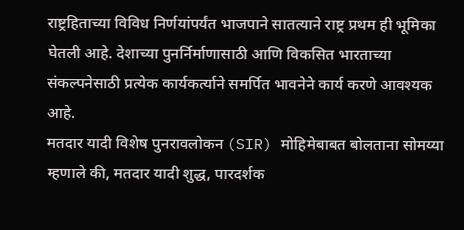राष्ट्रहिताच्या विविध निर्णयांपर्यंत भाजपाने सातत्याने राष्ट्र प्रथम ही भूमिका घेतली आहे. देशाच्या पुनर्निर्माणासाठी आणि विकसित भारताच्या संकल्पनेसाठी प्रत्येक कार्यकर्त्याने समर्पित भावनेने कार्य करणे आवश्यक आहे.
मतदार यादी विशेष पुनरावलोकन (SIR) मोहिमेबाबत बोलताना सोमय्या म्हणाले की, मतदार यादी शुद्ध, पारदर्शक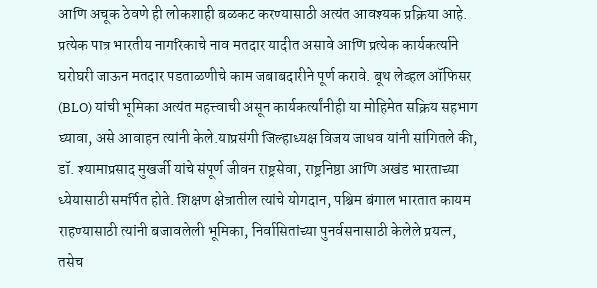आणि अचूक ठेवणे ही लोकशाही बळकट करण्यासाठी अत्यंत आवश्यक प्रक्रिया आहे. प्रत्येक पात्र भारतीय नागरिकाचे नाव मतदार यादीत असावे आणि प्रत्येक कार्यकर्त्याने घरोघरी जाऊन मतदार पडताळणीचे काम जबाबदारीने पूर्ण करावे. बूथ लेव्हल ऑफिसर (BLO) यांची भूमिका अत्यंत महत्त्वाची असून कार्यकर्त्यांनीही या मोहिमेत सक्रिय सहभाग घ्यावा, असे आवाहन त्यांनी केले.याप्रसंगी जिल्हाध्यक्ष विजय जाधव यांनी सांगितले की, डॉ. श्यामाप्रसाद मुखर्जी यांचे संपूर्ण जीवन राष्ट्रसेवा, राष्ट्रनिष्ठा आणि अखंड भारताच्या ध्येयासाठी समर्पित होते. शिक्षण क्षेत्रातील त्यांचे योगदान, पश्चिम बंगाल भारतात कायम राहण्यासाठी त्यांनी बजावलेली भूमिका, निर्वासितांच्या पुनर्वसनासाठी केलेले प्रयत्न, तसेच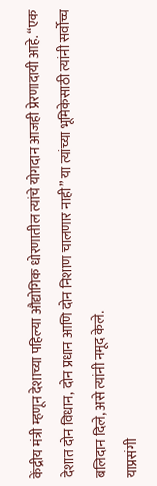केंद्रीय मंत्री म्हणून देशाच्या पहिल्या औद्योगिक धोरणातील त्यांचे योगदान आजही प्रेरणादायी आहे. “एक देशात दोन विधान, दोन प्रधान आणि दोन निशाण चालणार नाही” या त्यांच्या भूमिकेसाठी त्यांनी सर्वोच्च बलिदान दिले, असे त्यांनी नमूद केले.
याप्रसंगी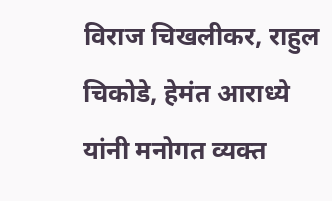विराज चिखलीकर, राहुल चिकोडे, हेमंत आराध्ये यांनी मनोगत व्यक्त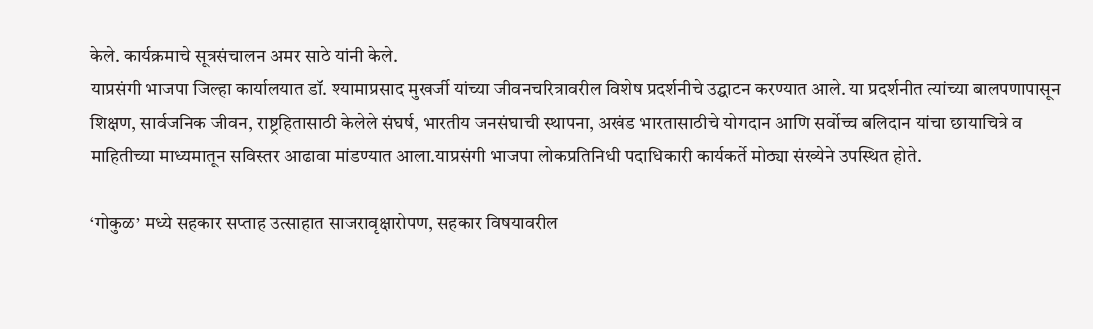केले. कार्यक्रमाचे सूत्रसंचालन अमर साठे यांनी केले.
याप्रसंगी भाजपा जिल्हा कार्यालयात डॉ. श्यामाप्रसाद मुखर्जी यांच्या जीवनचरित्रावरील विशेष प्रदर्शनीचे उद्घाटन करण्यात आले. या प्रदर्शनीत त्यांच्या बालपणापासून शिक्षण, सार्वजनिक जीवन, राष्ट्रहितासाठी केलेले संघर्ष, भारतीय जनसंघाची स्थापना, अखंड भारतासाठीचे योगदान आणि सर्वोच्च बलिदान यांचा छायाचित्रे व माहितीच्या माध्यमातून सविस्तर आढावा मांडण्यात आला.याप्रसंगी भाजपा लोकप्रतिनिधी पदाधिकारी कार्यकर्ते मोठ्या संख्येने उपस्थित होते.

‘गोकुळ’ मध्ये सहकार सप्ताह उत्साहात साजरावृक्षारोपण, सहकार विषयावरील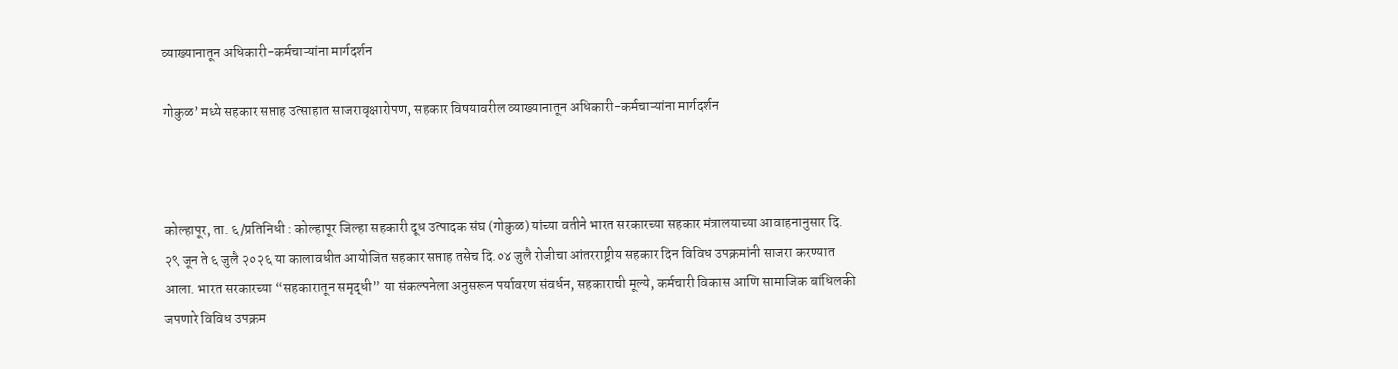व्याख्यानातून अधिकारी-कर्मचाऱ्यांना मार्गदर्शन

गोकुळ’ मध्ये सहकार सप्ताह उत्साहात साजरावृक्षारोपण, सहकार विषयावरील व्याख्यानातून अधिकारी-कर्मचाऱ्यांना मार्गदर्शन



कोल्हापूर, ता. ६/प्रतिनिधी : कोल्हापूर जिल्हा सहकारी दूध उत्पादक संघ (गोकुळ) यांच्या वतीने भारत सरकारच्या सहकार मंत्रालयाच्या आवाहनानुसार दि. २९ जून ते ६ जुलै २०२६ या कालावधीत आयोजित सहकार सप्ताह तसेच दि.०४ जुलै रोजीचा आंतरराष्ट्रीय सहकार दिन विविध उपक्रमांनी साजरा करण्यात आला. भारत सरकारच्या “सहकारातून समृद्धी” या संकल्पनेला अनुसरून पर्यावरण संवर्धन, सहकाराची मूल्ये, कर्मचारी विकास आणि सामाजिक बांधिलकी जपणारे विविध उपक्रम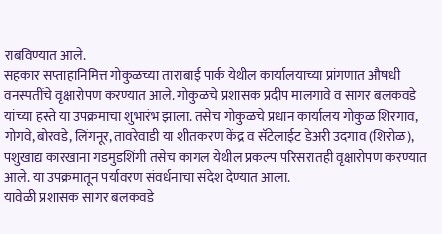राबविण्यात आले.
सहकार सप्ताहानिमित्त गोकुळच्या ताराबाई पार्क येथील कार्यालयाच्या प्रांगणात औषधी वनस्पतींचे वृक्षारोपण करण्यात आले. गोकुळचे प्रशासक प्रदीप मालगावे व सागर बलकवडे यांच्या हस्ते या उपक्रमाचा शुभारंभ झाला. तसेच गोकुळचे प्रधान कार्यालय गोकुळ शिरगाव, गोगवे, बोरवडे, लिंगनूर, तावरेवाडी या शीतकरण केंद्र व सॅटेलाईट डेअरी उदगाव (शिरोळ), पशुखाद्य कारखाना गडमुडशिंगी तसेच कागल येथील प्रकल्प परिसरातही वृक्षारोपण करण्यात आले. या उपक्रमातून पर्यावरण संवर्धनाचा संदेश देण्यात आला.
यावेळी प्रशासक सागर बलकवडे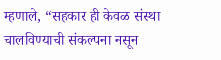म्हणाले, “सहकार ही केवळ संस्था चालविण्याची संकल्पना नसून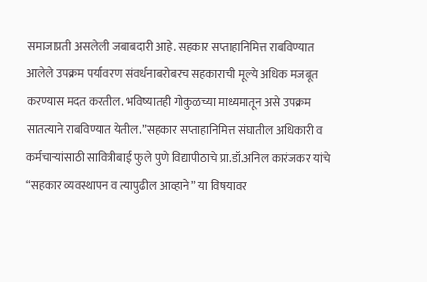समाजाप्रती असलेली जबाबदारी आहे. सहकार सप्ताहानिमित्त राबविण्यात आलेले उपक्रम पर्यावरण संवर्धनाबरोबरच सहकाराची मूल्ये अधिक मजबूत करण्यास मदत करतील. भविष्यातही गोकुळच्या माध्यमातून असे उपक्रम सातत्याने राबविण्यात येतील.”सहकार सप्ताहानिमित्त संघातील अधिकारी व कर्मचाऱ्यांसाठी सावित्रीबाई फुले पुणे विद्यापीठाचे प्रा.डॉ.अनिल कारंजकर यांचे “सहकार व्यवस्थापन व त्यापुढील आव्हाने” या विषयावर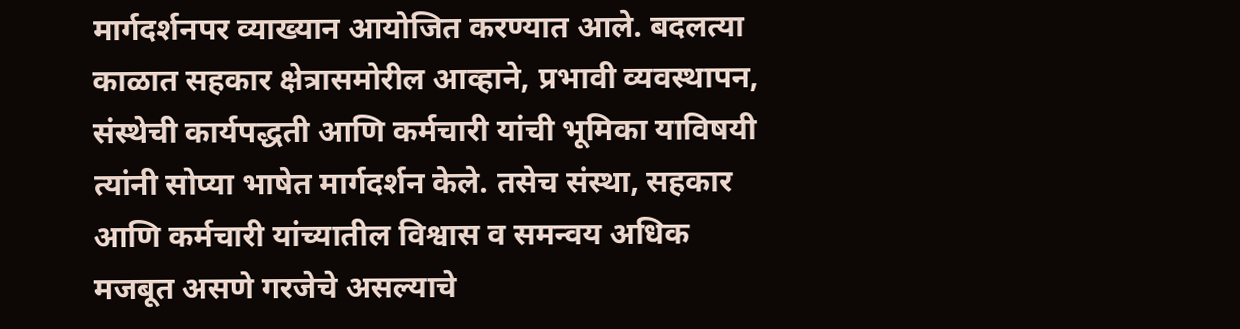मार्गदर्शनपर व्याख्यान आयोजित करण्यात आले. बदलत्या काळात सहकार क्षेत्रासमोरील आव्हाने, प्रभावी व्यवस्थापन, संस्थेची कार्यपद्धती आणि कर्मचारी यांची भूमिका याविषयी त्यांनी सोप्या भाषेत मार्गदर्शन केले. तसेच संस्था, सहकार आणि कर्मचारी यांच्यातील विश्वास व समन्वय अधिक मजबूत असणे गरजेचे असल्याचे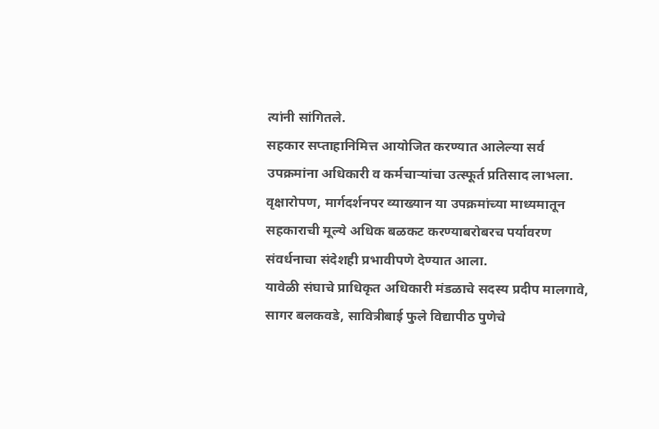त्यांनी सांगितले.
सहकार सप्ताहानिमित्त आयोजित करण्यात आलेल्या सर्व उपक्रमांना अधिकारी व कर्मचाऱ्यांचा उत्स्फूर्त प्रतिसाद लाभला. वृक्षारोपण, मार्गदर्शनपर व्याख्यान या उपक्रमांच्या माध्यमातून सहकाराची मूल्ये अधिक बळकट करण्याबरोबरच पर्यावरण संवर्धनाचा संदेशही प्रभावीपणे देण्यात आला.
यावेळी संघाचे प्राधिकृत अधिकारी मंडळाचे सदस्य प्रदीप मालगावे, सागर बलकवडे, सावित्रीबाई फुले विद्यापीठ पुणेचे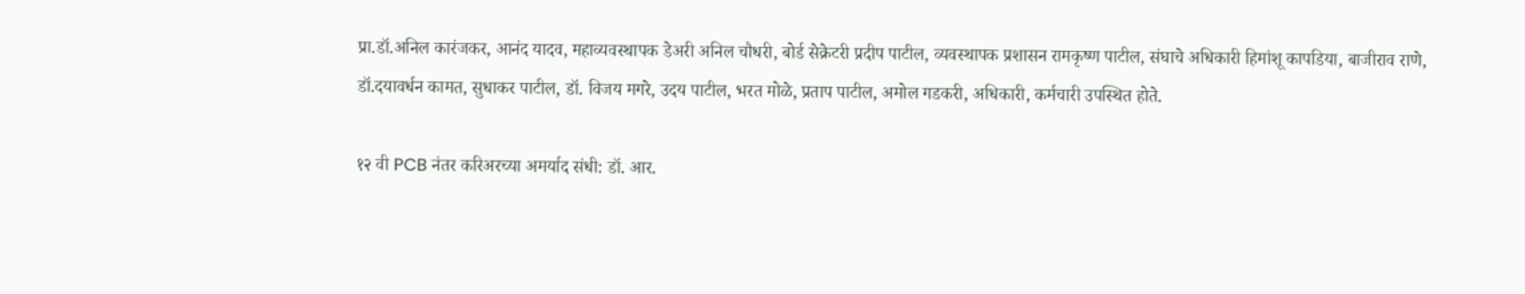प्रा.डॉ.अनिल कारंजकर, आनंद यादव, महाव्यवस्थापक डेअरी अनिल चौधरी, बोर्ड सेक्रेटरी प्रदीप पाटील, व्यवस्थापक प्रशासन रामकृष्ण पाटील, संघाचे अधिकारी हिमांशू कापडिया, बाजीराव राणे, डॉ.दयावर्धन कामत, सुधाकर पाटील, डॉ. विजय मगरे, उदय पाटील, भरत मोळे, प्रताप पाटील, अमोल गडकरी, अधिकारी, कर्मचारी उपस्थित होते.

१२ वी PCB नंतर करिअरच्या अमर्याद संधी: डॉ. आर.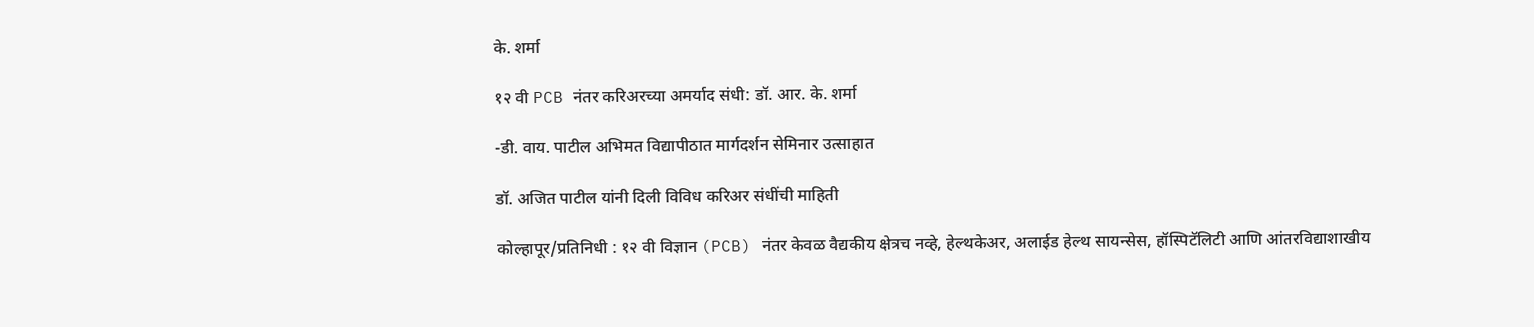के. शर्मा

१२ वी PCB नंतर करिअरच्या अमर्याद संधी: डॉ. आर. के. शर्मा

-डी. वाय. पाटील अभिमत विद्यापीठात मार्गदर्शन सेमिनार उत्साहात

डॉ. अजित पाटील यांनी दिली विविध करिअर संधींची माहिती

कोल्हापूर/प्रतिनिधी : १२ वी विज्ञान (PCB) नंतर केवळ वैद्यकीय क्षेत्रच नव्हे, हेल्थकेअर, अलाईड हेल्थ सायन्सेस, हॉस्पिटॅलिटी आणि आंतरविद्याशाखीय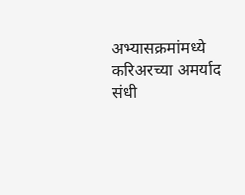अभ्यासक्रमांमध्ये करिअरच्या अमर्याद संधी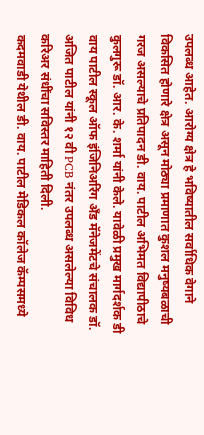उपलब्ध आहेत. आरोग्य क्षेत्र हे भविष्यातील सर्वाधिक वेगाने विकसित होणारे क्षेत्र असून मोठ्या प्रमाणात कुशल मनुष्यबळाची गरज असल्याचे प्रतिपादन डी. वाय. पाटील अभिमत विद्यापीठाचे कुलगुरू डॉ. आर. के. शर्मा यांनी केले. यावेळी प्रमुख मार्गदर्शक डी वाय पाटील स्कूल ऑफ इंजिनिअरिंग अँड मॅनेजमेंटचे संचालक डॉ. अजित पाटील यांनी १२ वी PCB नंतर उपलब्ध असलेल्या विविध करिअर संधींचा सविस्तर माहिती दिली.
कदमवाडी येथील डी. वाय. पाटील मेडिकल कॉलेज कॅम्पसमध्ये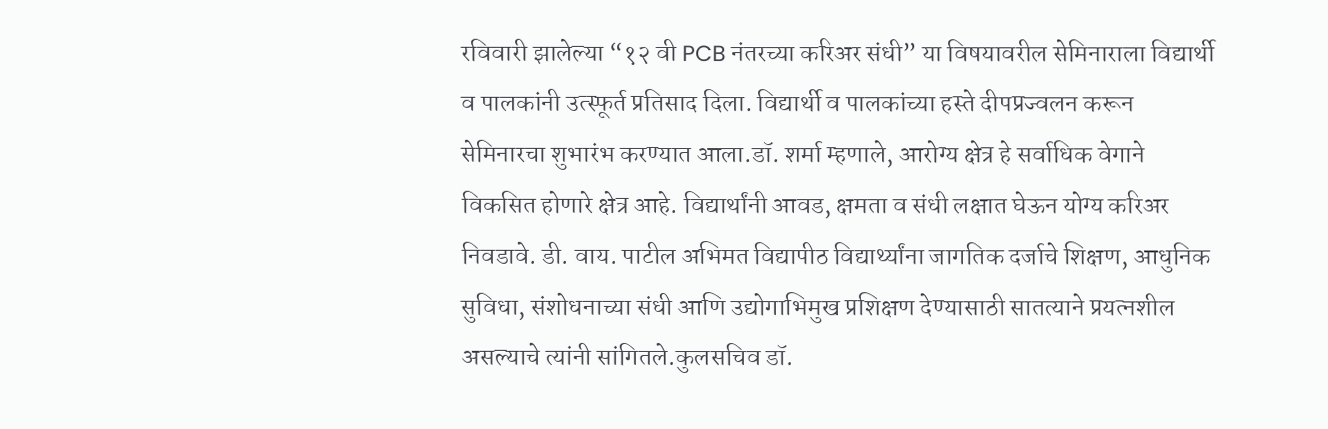रविवारी झालेल्या “१२ वी PCB नंतरच्या करिअर संधी” या विषयावरील सेमिनाराला विद्यार्थी व पालकांनी उत्स्फूर्त प्रतिसाद दिला. विद्यार्थी व पालकांच्या हस्ते दीपप्रज्वलन करून सेमिनारचा शुभारंभ करण्यात आला.डॉ. शर्मा म्हणाले, आरोग्य क्षेत्र हे सर्वाधिक वेगाने विकसित होणारे क्षेत्र आहे. विद्यार्थांनी आवड, क्षमता व संधी लक्षात घेऊन योग्य करिअर निवडावे. डी. वाय. पाटील अभिमत विद्यापीठ विद्यार्थ्यांना जागतिक दर्जाचे शिक्षण, आधुनिक सुविधा, संशोधनाच्या संधी आणि उद्योगाभिमुख प्रशिक्षण देण्यासाठी सातत्याने प्रयत्नशील असल्याचे त्यांनी सांगितले.कुलसचिव डॉ.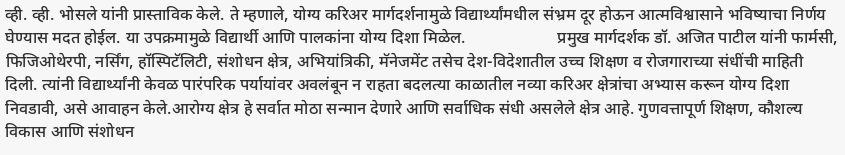व्ही. व्ही. भोसले यांनी प्रास्ताविक केले. ते म्हणाले, योग्य करिअर मार्गदर्शनामुळे विद्यार्थ्यांमधील संभ्रम दूर होऊन आत्मविश्वासाने भविष्याचा निर्णय घेण्यास मदत होईल. या उपक्रमामुळे विद्यार्थी आणि पालकांना योग्य दिशा मिळेल.                      प्रमुख मार्गदर्शक डॉ. अजित पाटील यांनी फार्मसी, फिजिओथेरपी, नर्सिंग, हॉस्पिटॅलिटी, संशोधन क्षेत्र, अभियांत्रिकी, मॅनेजमेंट तसेच देश-विदेशातील उच्च शिक्षण व रोजगाराच्या संधींची माहिती दिली. त्यांनी विद्यार्थ्यांनी केवळ पारंपरिक पर्यायांवर अवलंबून न राहता बदलत्या काळातील नव्या करिअर क्षेत्रांचा अभ्यास करून योग्य दिशा निवडावी, असे आवाहन केले.आरोग्य क्षेत्र हे सर्वात मोठा सन्मान देणारे आणि सर्वाधिक संधी असलेले क्षेत्र आहे. गुणवत्तापूर्ण शिक्षण, कौशल्य विकास आणि संशोधन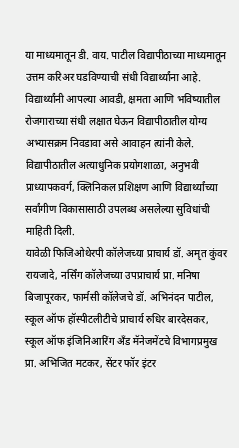या माध्यमातून डी. वाय. पाटील विद्यापीठाच्या माध्यमातून उत्तम करिअर घडविण्याची संधी विद्यार्थ्यांना आहे. विद्यार्थ्यांनी आपल्या आवडी, क्षमता आणि भविष्यातील रोजगाराच्या संधी लक्षात घेऊन विद्यापीठातील योग्य अभ्यासक्रम निवडावा असे आवाहन त्यांनी केले. विद्यापीठातील अत्याधुनिक प्रयोगशाळा, अनुभवी प्राध्यापकवर्ग, क्लिनिकल प्रशिक्षण आणि विद्यार्थ्यांच्या सर्वांगीण विकासासाठी उपलब्ध असलेल्या सुविधांची माहिती दिली.                                                          यावेळी फिजिओथेरपी कॉलेजच्या प्राचार्य डॉ. अमृत कुंवर रायजादे, नर्सिंग कॉलेजच्या उपप्राचार्य प्रा. मनिषा बिजापूरकर, फार्मसी कॉलेजचे डॉ. अभिनंदन पाटील, स्कूल ऑफ हॉस्पीटलीटीचे प्राचार्य रुधिर बारदेसकर, स्कूल ऑफ इंजिनिआरिंग अँड मॅनेजमेंटचे विभागप्रमुख प्रा. अभिजित मटकर, सेंटर फॉर इंटर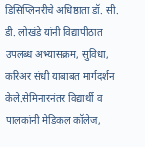डिसिप्लिनरीचे अधिष्ठाता डॉ. सी. डी. लोखंडे यांनी विद्यापीठात उपलब्ध अभ्यासक्रम, सुविधा, करिअर संधी याबाबत मार्गदर्शन केले.सेमिनारनंतर विद्यार्थी व पालकांनी मेडिकल कॉलेज,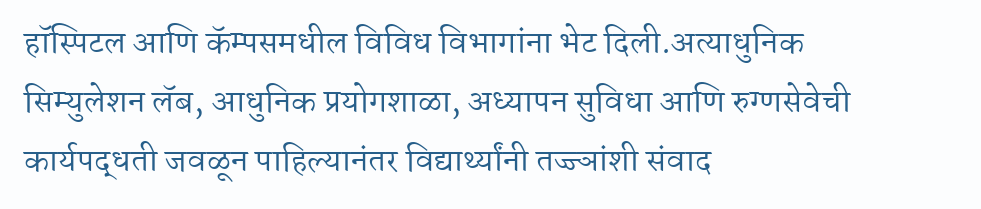हॉस्पिटल आणि कॅम्पसमधील विविध विभागांना भेट दिली.अत्याधुनिक सिम्युलेशन लॅब, आधुनिक प्रयोगशाळा, अध्यापन सुविधा आणि रुग्णसेवेची कार्यपद्धती जवळून पाहिल्यानंतर विद्यार्थ्यांनी तज्ज्ञांशी संवाद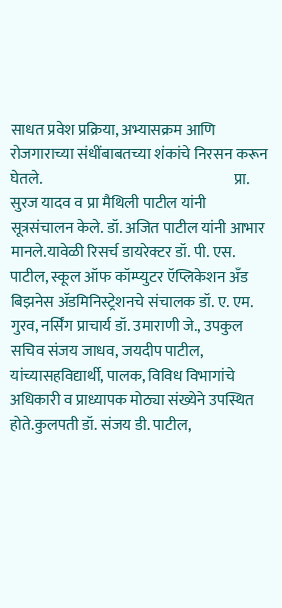साधत प्रवेश प्रक्रिया, अभ्यासक्रम आणि रोजगाराच्या संधींबाबतच्या शंकांचे निरसन करून घेतले.                                                               प्रा. सुरज यादव व प्रा मैथिली पाटील यांनी सूत्रसंचालन केले. डॉ. अजित पाटील यांनी आभार मानले.यावेळी रिसर्च डायरेक्टर डॉ. पी. एस. पाटील, स्कूल ऑफ कॉम्प्युटर ऍप्लिकेशन अँड बिझनेस ॲडमिनिस्ट्रेशनचे संचालक डॉ. ए. एम. गुरव, नर्सिंग प्राचार्य डॉ. उमाराणी जे., उपकुल सचिव संजय जाधव, जयदीप पाटील, यांच्यासहविद्यार्थी, पालक, विविध विभागांचे अधिकारी व प्राध्यापक मोठ्या संख्येने उपस्थित होते.कुलपती डॉ. संजय डी. पाटील,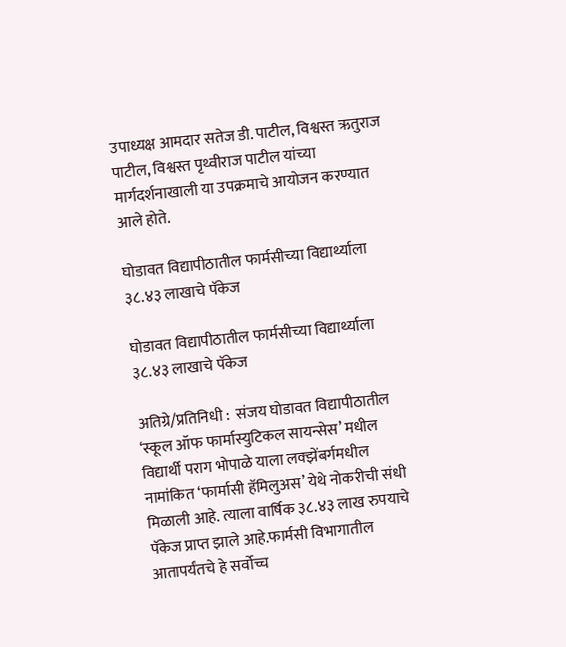उपाध्यक्ष आमदार सतेज डी. पाटील, विश्वस्त ऋतुराज पाटील, विश्वस्त पृथ्वीराज पाटील यांच्या मार्गदर्शनाखाली या उपक्रमाचे आयोजन करण्यात आले होते.

घोडावत विद्यापीठातील फार्मसीच्या विद्यार्थ्याला ३८.४३ लाखाचे पॅकेज

घोडावत विद्यापीठातील फार्मसीच्या विद्यार्थ्याला ३८.४३ लाखाचे पॅकेज

अतिग्रे/प्रतिनिधी :  संजय घोडावत विद्यापीठातील ‘स्कूल ऑफ फार्मास्युटिकल सायन्सेस’ मधील विद्यार्थी पराग भोपाळे याला लक्झेंबर्गमधील नामांकित ‘फार्मासी हॅमिलुअस’ येथे नोकरीची संधी मिळाली आहे. त्याला वार्षिक ३८.४३ लाख रुपयाचे पॅकेज प्राप्त झाले आहे.फार्मसी विभागातील आतापर्यंतचे हे सर्वोच्च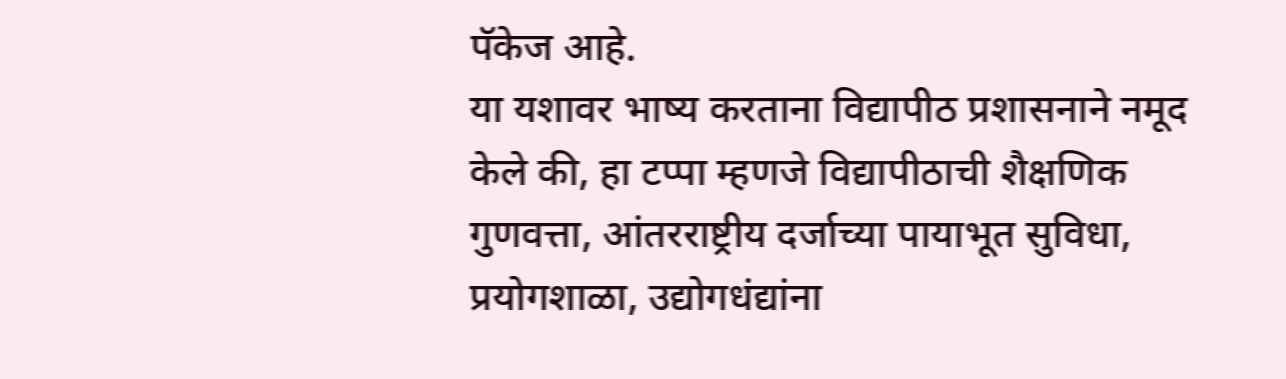पॅकेज आहे.                                                                 या यशावर भाष्य करताना विद्यापीठ प्रशासनाने नमूद केले की, हा टप्पा म्हणजे विद्यापीठाची शैक्षणिक गुणवत्ता, आंतरराष्ट्रीय दर्जाच्या पायाभूत सुविधा, प्रयोगशाळा, उद्योगधंद्यांना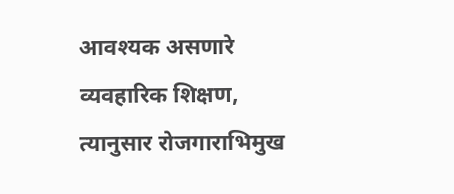आवश्यक असणारे व्यवहारिक शिक्षण, त्यानुसार रोजगाराभिमुख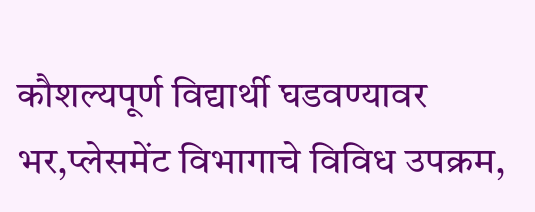कौशल्यपूर्ण विद्यार्थी घडवण्यावर भर,प्लेसमेंट विभागाचे विविध उपक्रम,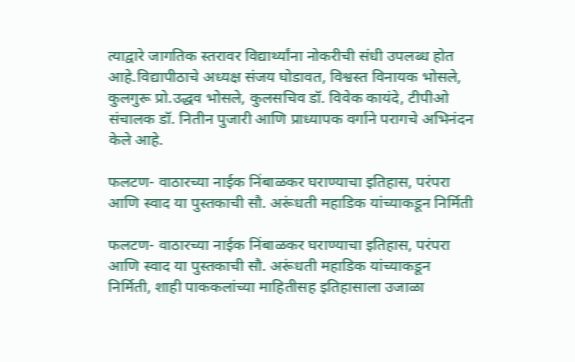त्याद्वारे जागतिक स्तरावर विद्यार्थ्यांना नोकरीची संधी उपलब्ध होत आहे.विद्यापीठाचे अध्यक्ष संजय घोडावत, विश्वस्त विनायक भोसले, कुलगुरू प्रो.उद्धव भोसले, कुलसचिव डॉ. विवेक कायंदे, टीपीओ संचालक डॉ. नितीन पुजारी आणि प्राध्यापक वर्गाने परागचे अभिनंदन केले आहे.

फलटण- वाठारच्या नाईक निंबाळकर घराण्याचा इतिहास, परंपरा आणि स्वाद या पुस्तकाची सौ. अरूंधती महाडिक यांच्याकडून निर्मिती

फलटण- वाठारच्या नाईक निंबाळकर घराण्याचा इतिहास, परंपरा आणि स्वाद या पुस्तकाची सौ. अरूंधती महाडिक यांच्याकडून निर्मिती, शाही पाककलांच्या माहितीसह इतिहासाला उजाळा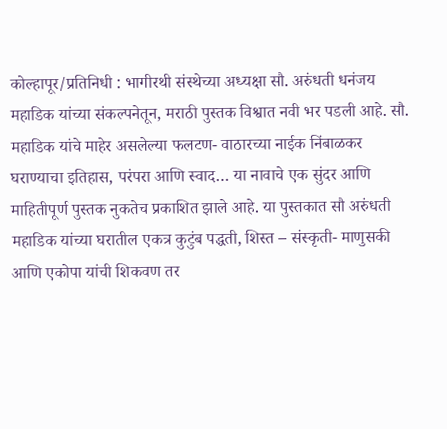कोल्हापूर/प्रतिनिधी : भागीरथी संस्थेच्या अध्यक्षा सौ. अरुंधती धनंजय महाडिक यांच्या संकल्पनेतून, मराठी पुस्तक विश्वात नवी भर पडली आहे. सौ. महाडिक यांचे माहेर असलेल्या फलटण- वाठारच्या नाईक निंबाळकर घराण्याचा इतिहास, परंपरा आणि स्वाद… या नावाचे एक सुंदर आणि माहितीपूर्ण पुस्तक नुकतेच प्रकाशित झाले आहे. या पुस्तकात सौ अरुंधती महाडिक यांच्या घरातील एकत्र कुटुंब पद्धती, शिस्त – संस्कृती- माणुसकी आणि एकोपा यांची शिकवण तर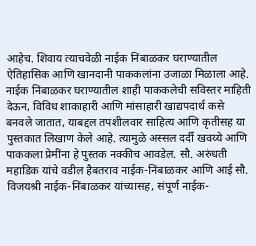आहेच. शिवाय त्याचवेळी नाईक निंबाळकर घराण्यातील ऐतिहासिक आणि खानदानी पाककलांना उजाळा मिळाला आहे. नाईक निंबाळकर घराण्यातील शाही पाककलेची सविस्तर माहिती देऊन, विविध शाकाहारी आणि मांसाहारी खाद्यपदार्थ कसे बनवले जातात, याबद्दल तपशीलवार साहित्य आणि कृतीसह या पुस्तकात लिखाण केले आहे. त्यामुळे अस्सल दर्दी खवय्ये आणि पाककला प्रेमींना हे पुस्तक नक्कीच आवडेल. सौ. अरुंधती महाडिक यांचे वडील हैबतराव नाईक-निंबाळकर आणि आई सौ. विजयश्री नाईक-निंबाळकर यांच्यासह, संपूर्ण नाईक-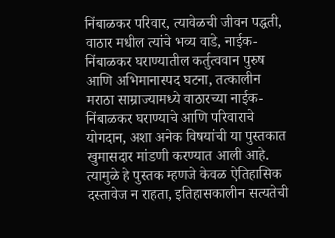निंबाळकर परिवार, त्यावेळची जीवन पद्धती, वाठार मधील त्यांचे भव्य वाडे, नाईक-निंबाळकर घराण्यातील कर्तुत्ववान पुरुष आणि अभिमानास्पद घटना, तत्कालीन मराठा साम्राज्यामध्ये वाठारच्या नाईक-निंबाळकर घराण्याचे आणि परिवाराचे योगदान, अशा अनेक विषयांची या पुस्तकात खुमासदार मांडणी करण्यात आली आहे. त्यामुळे हे पुस्तक म्हणजे केवळ ऐतिहासिक दस्तावेज न राहता, इतिहासकालीन सत्यतेची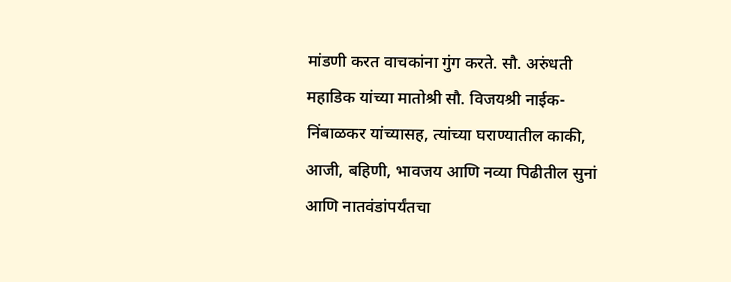मांडणी करत वाचकांना गुंग करते. सौ. अरुंधती महाडिक यांच्या मातोश्री सौ. विजयश्री नाईक-निंबाळकर यांच्यासह, त्यांच्या घराण्यातील काकी, आजी, बहिणी, भावजय आणि नव्या पिढीतील सुनां आणि नातवंडांपर्यंतचा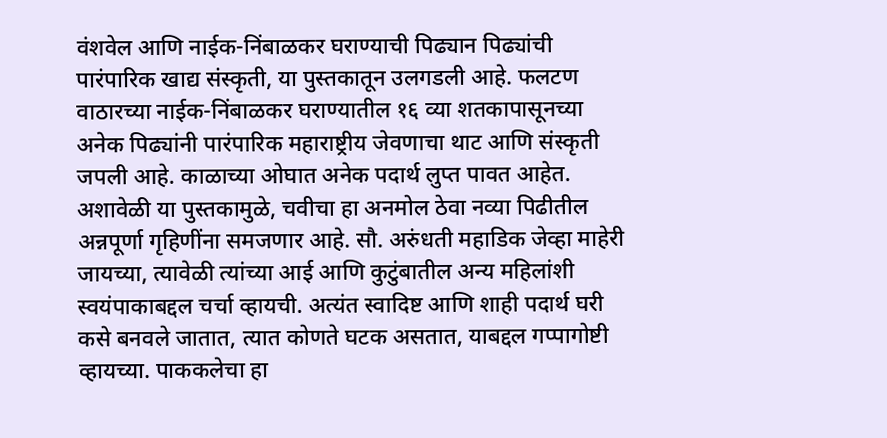वंशवेल आणि नाईक-निंबाळकर घराण्याची पिढ्यान पिढ्यांची पारंपारिक खाद्य संस्कृती, या पुस्तकातून उलगडली आहे. फलटण वाठारच्या नाईक-निंबाळकर घराण्यातील १६ व्या शतकापासूनच्या अनेक पिढ्यांनी पारंपारिक महाराष्ट्रीय जेवणाचा थाट आणि संस्कृती जपली आहे. काळाच्या ओघात अनेक पदार्थ लुप्त पावत आहेत. अशावेळी या पुस्तकामुळे, चवीचा हा अनमोल ठेवा नव्या पिढीतील अन्नपूर्णा गृहिणींना समजणार आहे. सौ. अरुंधती महाडिक जेव्हा माहेरी जायच्या, त्यावेळी त्यांच्या आई आणि कुटुंबातील अन्य महिलांशी स्वयंपाकाबद्दल चर्चा व्हायची. अत्यंत स्वादिष्ट आणि शाही पदार्थ घरी कसे बनवले जातात, त्यात कोणते घटक असतात, याबद्दल गप्पागोष्टी व्हायच्या. पाककलेचा हा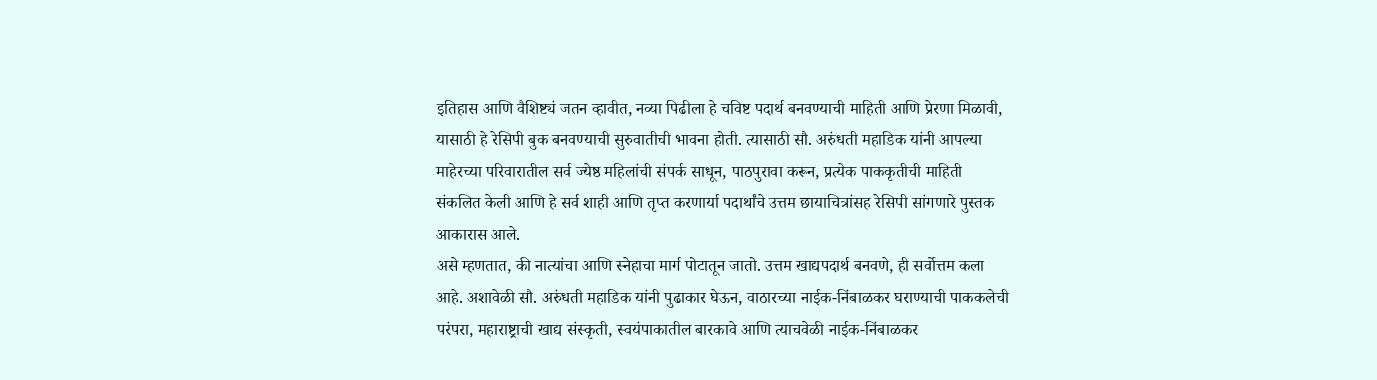इतिहास आणि वैशिष्ट्यं जतन व्हावीत, नव्या पिढीला हे चविष्ट पदार्थ बनवण्याची माहिती आणि प्रेरणा मिळावी, यासाठी हे रेसिपी बुक बनवण्याची सुरुवातीची भावना होती. त्यासाठी सौ. अरुंधती महाडिक यांनी आपल्या माहेरच्या परिवारातील सर्व ज्येष्ठ महिलांची संपर्क साधून, पाठपुरावा करून, प्रत्येक पाककृतीची माहिती संकलित केली आणि हे सर्व शाही आणि तृप्त करणार्या पदार्थांचे उत्तम छायाचित्रांसह रेसिपी सांगणारे पुस्तक आकारास आले.
असे म्हणतात, की नात्यांचा आणि स्नेहाचा मार्ग पोटातून जातो. उत्तम खाद्यपदार्थ बनवणे, ही सर्वोत्तम कला आहे. अशावेळी सौ. अरुंधती महाडिक यांनी पुढाकार घेऊन, वाठारच्या नाईक-निंबाळकर घराण्याची पाककलेची परंपरा, महाराष्ट्राची खाद्य संस्कृती, स्वयंपाकातील बारकावे आणि त्याचवेळी नाईक-निंबाळकर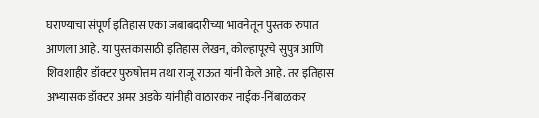घराण्याचा संपूर्ण इतिहास एका जबाबदारीच्या भावनेतून पुस्तक रुपात आणला आहे. या पुस्तकासाठी इतिहास लेखन, कोल्हापूरचे सुपुत्र आणि शिवशाहीर डॉक्टर पुरुषोत्तम तथा राजू राऊत यांनी केले आहे. तर इतिहास अभ्यासक डॉक्टर अमर अडके यांनीही वाठारकर नाईक-निंबाळकर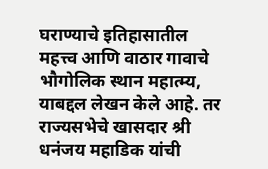घराण्याचे इतिहासातील महत्त्व आणि वाठार गावाचे भौगोलिक स्थान महात्म्य, याबद्दल लेखन केले आहे. तर राज्यसभेचे खासदार श्री धनंजय महाडिक यांची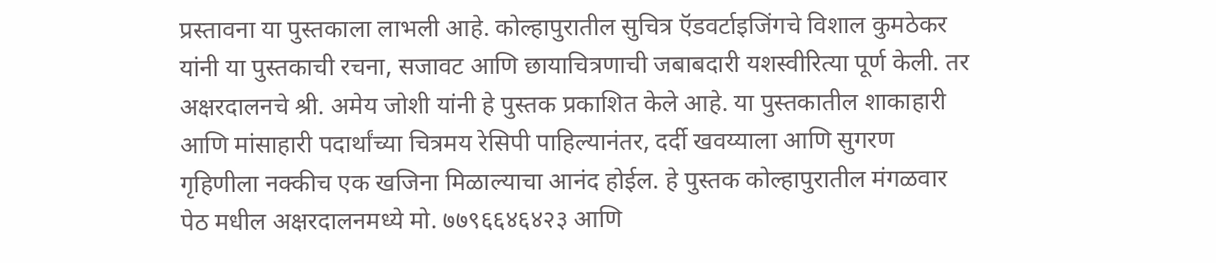प्रस्तावना या पुस्तकाला लाभली आहे. कोल्हापुरातील सुचित्र ऍडवर्टाइजिंगचे विशाल कुमठेकर यांनी या पुस्तकाची रचना, सजावट आणि छायाचित्रणाची जबाबदारी यशस्वीरित्या पूर्ण केली. तर अक्षरदालनचे श्री. अमेय जोशी यांनी हे पुस्तक प्रकाशित केले आहे. या पुस्तकातील शाकाहारी आणि मांसाहारी पदार्थांच्या चित्रमय रेसिपी पाहिल्यानंतर, दर्दी खवय्याला आणि सुगरण गृहिणीला नक्कीच एक खजिना मिळाल्याचा आनंद होईल. हे पुस्तक कोल्हापुरातील मंगळवार पेठ मधील अक्षरदालनमध्ये मो. ७७९६६४६४२३ आणि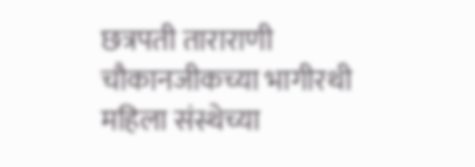छत्रपती ताराराणी चौकानजीकच्या भागीरथी महिला संस्थेच्या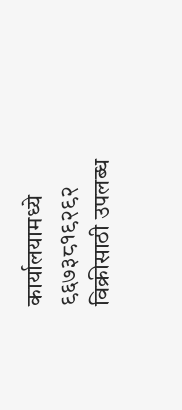कार्यालयामध्ये ९६७३८१९२९२ विक्रीसाठी उपलब्ध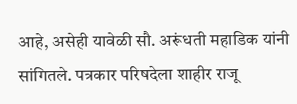आहे, असेही यावेळी सौ. अरूंधती महाडिक यांनी सांगितले. पत्रकार परिषदेला शाहीर राजू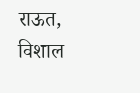राऊत, विशाल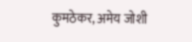कुमठेकर, अमेय जोशी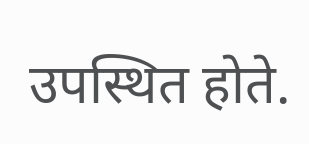उपस्थित होते.